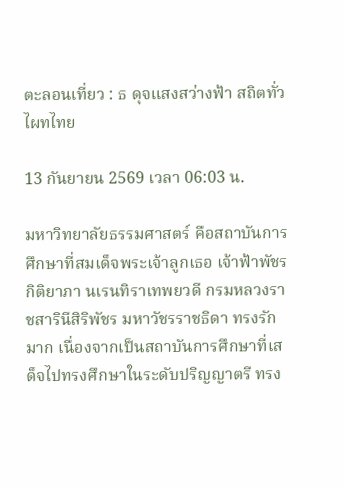ตะลอนเที่ยว : ธ ดุจแสงสว่างฟ้า สถิตทั่วไผทไทย

13 กันยายน 2569 เวลา 06:03 น.

มหาวิทยาลัยธรรมศาสตร์ คือสถาบันการศึกษาที่สมเด็จพระเจ้าลูกเธอ เจ้าฟ้าพัชรกิติยาภา นเรนทิราเทพยวดี กรมหลวงราชสารินีสิริพัชร มหาวัชรราชธิดา ทรงรักมาก เนื่องจากเป็นสถาบันการศึกษาที่เสด็จไปทรงศึกษาในระดับปริญญาตรี ทรง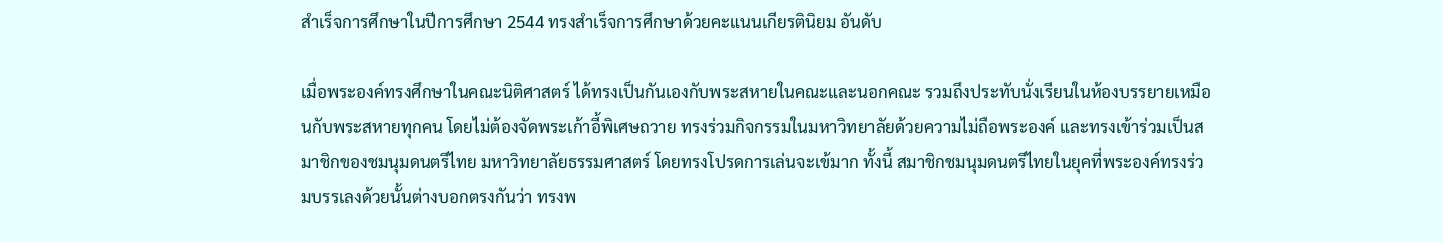สำเร็จการศึกษาในปีการศึกษา 2544 ทรงสำเร็จการศึกษาด้วยคะแนนเกียรตินิยม อันดับ

เมื่อพระองค์ทรงศึกษาในคณะนิติศาสตร์ ได้ทรงเป็นกันเองกับพระสหายในคณะและนอกคณะ รวมถึงประทับนั่งเรียนในห้องบรรยายเหมือนกับพระสหายทุกคน โดยไม่ต้องจัดพระเก้าอี้พิเศษถวาย ทรงร่วมกิจกรรมในมหาวิทยาลัยด้วยความไม่ถือพระองค์ และทรงเข้าร่วมเป็นสมาชิกของชมนุมดนตรีไทย มหาวิทยาลัยธรรมศาสตร์ โดยทรงโปรดการเล่นจะเข้มาก ทั้งนี้ สมาชิกชมนุมดนตรีไทยในยุคที่พระองค์ทรงร่วมบรรเลงด้วยนั้นต่างบอกตรงกันว่า ทรงพ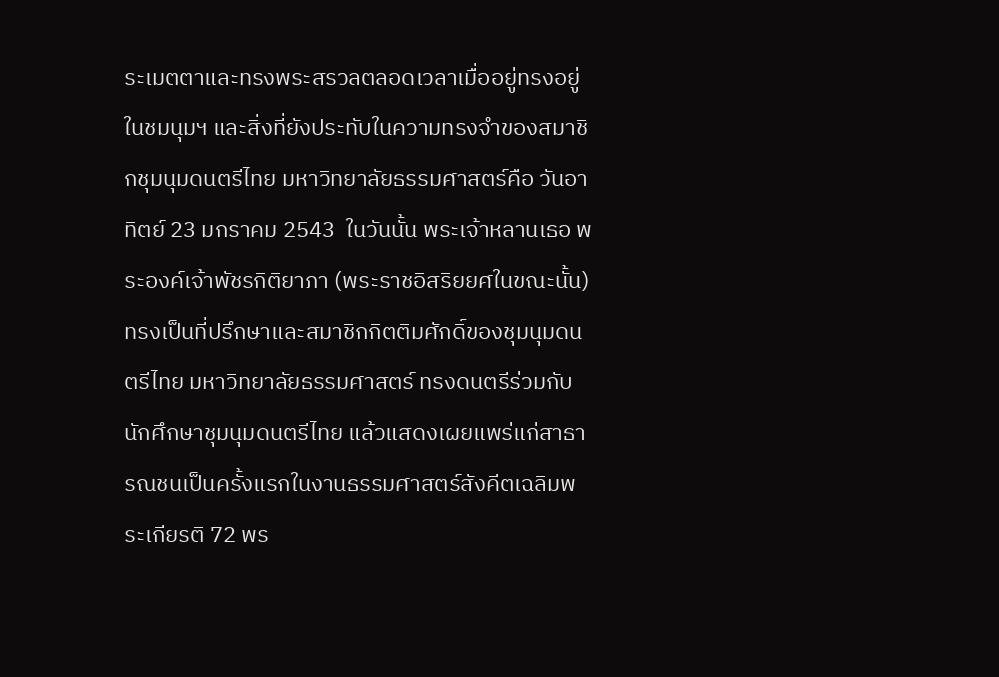ระเมตตาและทรงพระสรวลตลอดเวลาเมื่ออยู่ทรงอยู่ในชมนุมฯ และสิ่งที่ยังประทับในความทรงจำของสมาชิกชุมนุมดนตรีไทย มหาวิทยาลัยธรรมศาสตร์คือ วันอาทิตย์ 23 มกราคม 2543  ในวันนั้น พระเจ้าหลานเธอ พระองค์เจ้าพัชรกิติยาภา (พระราชอิสริยยศในขณะนั้น) ทรงเป็นที่ปรึกษาและสมาชิกกิตติมศักดิ์ของชุมนุมดนตรีไทย มหาวิทยาลัยธรรมศาสตร์ ทรงดนตรีร่วมกับนักศึกษาชุมนุมดนตรีไทย แล้วแสดงเผยแพร่แก่สาธารณชนเป็นครั้งแรกในงานธรรมศาสตร์สังคีตเฉลิมพระเกียรติ 72 พร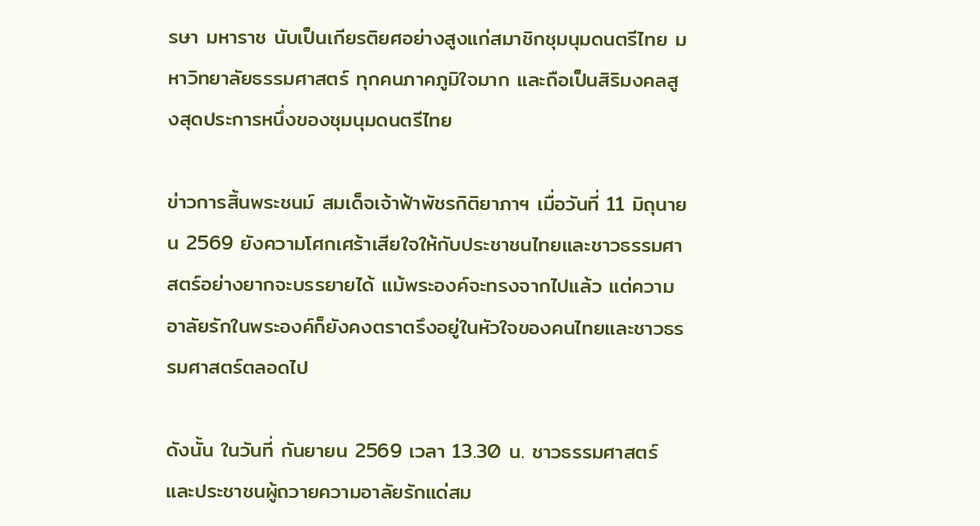รษา มหาราช นับเป็นเกียรติยศอย่างสูงแก่สมาชิกชุมนุมดนตรีไทย มหาวิทยาลัยธรรมศาสตร์ ทุกคนภาคภูมิใจมาก และถือเป็นสิริมงคลสูงสุดประการหนึ่งของชุมนุมดนตรีไทย

ข่าวการสิ้นพระชนม์ สมเด็จเจ้าฟ้าพัชรกิติยาภาฯ เมื่อวันที่ 11 มิถุนายน 2569 ยังความโศกเศร้าเสียใจให้กับประชาชนไทยและชาวธรรมศาสตร์อย่างยากจะบรรยายได้ แม้พระองค์จะทรงจากไปแล้ว แต่ความอาลัยรักในพระองค์ก็ยังคงตราตรึงอยู่ในหัวใจของคนไทยและชาวธรรมศาสตร์ตลอดไป

ดังนั้น ในวันที่ กันยายน 2569 เวลา 13.30 น. ชาวธรรมศาสตร์ และประชาชนผู้ถวายความอาลัยรักแด่สม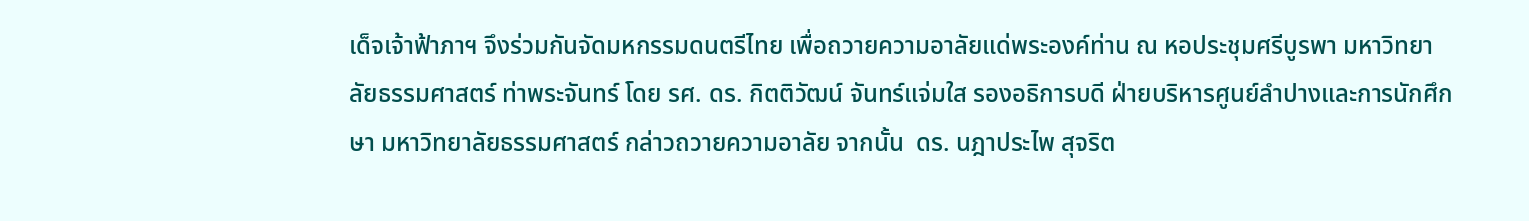เด็จเจ้าฟ้าภาฯ จึงร่วมกันจัดมหกรรมดนตรีไทย เพื่อถวายความอาลัยแด่พระองค์ท่าน ณ หอประชุมศรีบูรพา มหาวิทยาลัยธรรมศาสตร์ ท่าพระจันทร์ โดย รศ. ดร. กิตติวัฒน์ จันทร์แจ่มใส รองอธิการบดี ฝ่ายบริหารศูนย์ลำปางและการนักศึกษา มหาวิทยาลัยธรรมศาสตร์ กล่าวถวายความอาลัย จากนั้น  ดร. นฎาประไพ สุจริต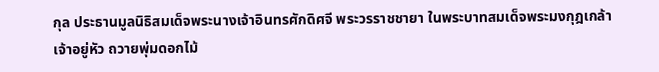กุล ประธานมูลนิธิสมเด็จพระนางเจ้าอินทรศักดิศจี พระวรราชชายา ในพระบาทสมเด็จพระมงกุฎเกล้าเจ้าอยู่หัว ถวายพุ่มดอกไม้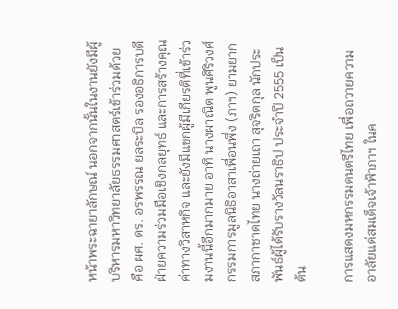หน้าพระฉายาลักษณ์ นอกจากนั้นในงานยังมีผู้บริหารมหาวิทยาลัยธรรมศาสตร์เข้าร่วมด้วย คือ ผศ. ดร. อรพรรณ ยลระบิล รองอธิการบดี ฝ่ายความร่วมมือเชิงกลยุทธ์ และการสร้างคุณค่าทางวิสาหกิจ และยังมีแขกผู้มีเกียรติที่เข้าร่วมงานนี้อีกมากมาย อาทิ นางผาณิต พูนศิริวงศ์ กรรมการมูลนิธิอาสาเพื่อนพึ่ง (ภาฯ) ยามยาก สภากาชาดไทย นางถ่ายเถา สุจริตกุล นักประพันธ์ผู้ได้รับรางวัลนราธิป ประจำปี 2555 เป็นต้น

การแสดงมหกรรมดนตรีไทย เพื่อถวายความอาลัยแด่สมเด็จเจ้าฟ้าภาฯ ในค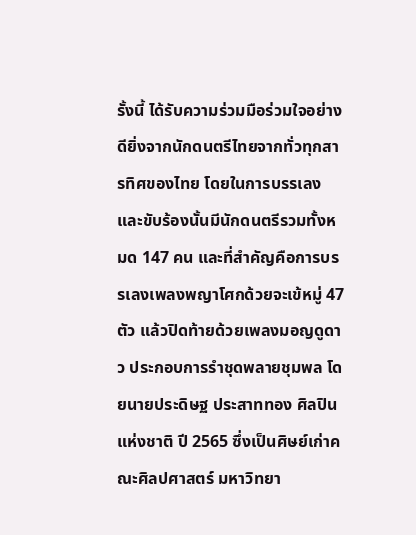รั้งนี้ ได้รับความร่วมมือร่วมใจอย่างดียิ่งจากนักดนตรีไทยจากทั่วทุกสารทิศของไทย โดยในการบรรเลงและขับร้องนั้นมีนักดนตรีรวมทั้งหมด 147 คน และที่สำคัญคือการบรรเลงเพลงพญาโศกด้วยจะเข้หมู่ 47 ตัว แล้วปิดท้ายด้วยเพลงมอญดูดาว ประกอบการรำชุดพลายชุมพล โดยนายประดิษฐ ประสาททอง ศิลปินแห่งชาติ ปี 2565 ซึ่งเป็นศิษย์เก่าคณะศิลปศาสตร์ มหาวิทยา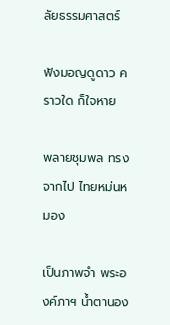ลัยธรรมศาสตร์

ฟังมอญดูดาว คราวใด ก็ใจหาย

พลายชุมพล ทรงจากไป ไทยหม่นหมอง

เป็นภาพจำ พระองค์ภาฯ น้ำตานอง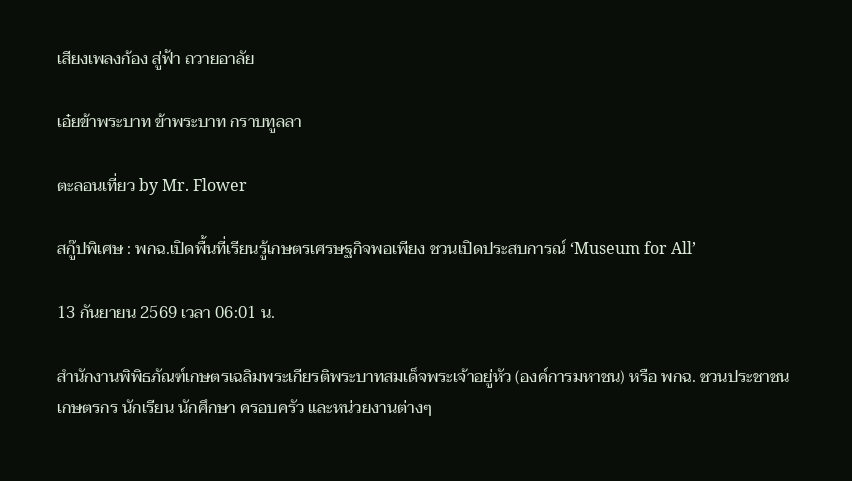เสียงเพลงก้อง สู่ฟ้า ถวายอาลัย

เอ๋ยข้าพระบาท ข้าพระบาท กราบทูลลา

ตะลอนเที่ยว by Mr. Flower

สกู๊ปพิเศษ : พกฉ.เปิดพื้นที่เรียนรู้เกษตรเศรษฐกิจพอเพียง ชวนเปิดประสบการณ์ ‘Museum for All’

13 กันยายน 2569 เวลา 06:01 น.

สำนักงานพิพิธภัณฑ์เกษตรเฉลิมพระเกียรติพระบาทสมเด็จพระเจ้าอยู่หัว (องค์การมหาชน) หรือ พกฉ. ชวนประชาชน เกษตรกร นักเรียน นักศึกษา ครอบครัว และหน่วยงานต่างๆ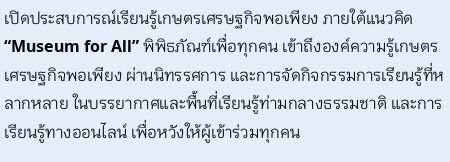เปิดประสบการณ์เรียนรู้เกษตรเศรษฐกิจพอเพียง ภายใต้แนวคิด “Museum for All” พิพิธภัณฑ์เพื่อทุกคน เข้าถึงองค์ความรู้เกษตรเศรษฐกิจพอเพียง ผ่านนิทรรศการ และการจัดกิจกรรมการเรียนรู้ที่หลากหลาย ในบรรยากาศและพื้นที่เรียนรู้ท่ามกลางธรรมชาติ และการเรียนรู้ทางออนไลน์ เพื่อหวังให้ผู้เข้าร่วมทุกคน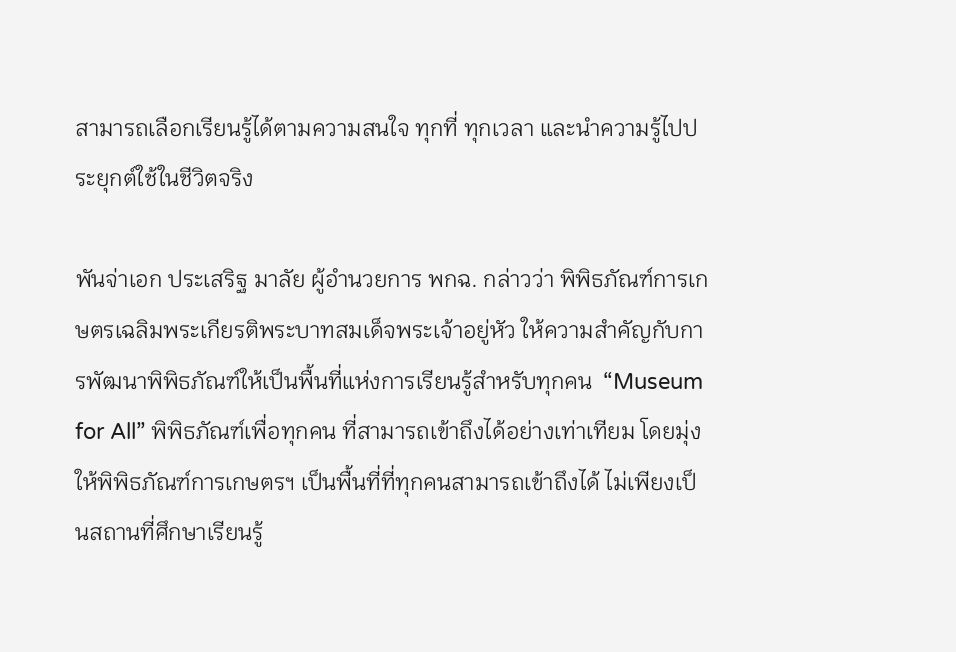สามารถเลือกเรียนรู้ได้ตามความสนใจ ทุกที่ ทุกเวลา และนำความรู้ไปประยุกต์ใช้ในชีวิตจริง

พันจ่าเอก ประเสริฐ มาลัย ผู้อำนวยการ พกฉ. กล่าวว่า พิพิธภัณฑ์การเกษตรเฉลิมพระเกียรติพระบาทสมเด็จพระเจ้าอยู่หัว ให้ความสำคัญกับการพัฒนาพิพิธภัณฑ์ให้เป็นพื้นที่แห่งการเรียนรู้สำหรับทุกคน  “Museum for All” พิพิธภัณฑ์เพื่อทุกคน ที่สามารถเข้าถึงได้อย่างเท่าเทียม โดยมุ่งให้พิพิธภัณฑ์การเกษตรฯ เป็นพื้นที่ที่ทุกคนสามารถเข้าถึงได้ ไม่เพียงเป็นสถานที่ศึกษาเรียนรู้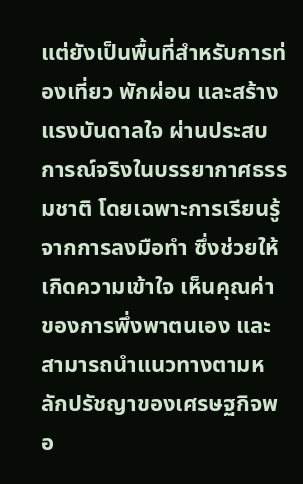แต่ยังเป็นพื้นที่สำหรับการท่องเที่ยว พักผ่อน และสร้างแรงบันดาลใจ ผ่านประสบการณ์จริงในบรรยากาศธรรมชาติ โดยเฉพาะการเรียนรู้จากการลงมือทำ ซึ่งช่วยให้เกิดความเข้าใจ เห็นคุณค่าของการพึ่งพาตนเอง และสามารถนำแนวทางตามหลักปรัชญาของเศรษฐกิจพอ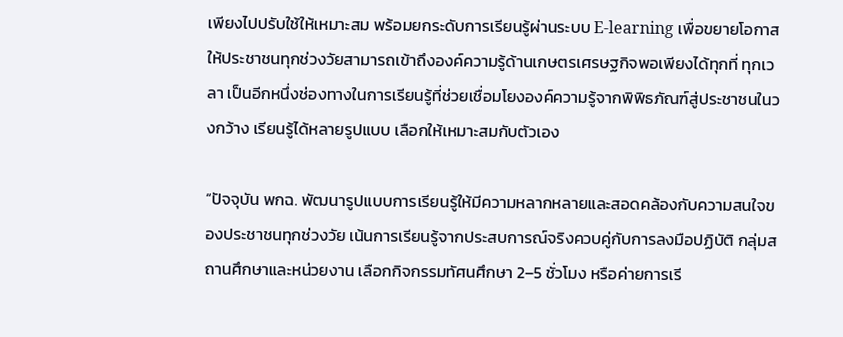เพียงไปปรับใช้ให้เหมาะสม พร้อมยกระดับการเรียนรู้ผ่านระบบ E-learning เพื่อขยายโอกาสให้ประชาชนทุกช่วงวัยสามารถเข้าถึงองค์ความรู้ด้านเกษตรเศรษฐกิจพอเพียงได้ทุกที่ ทุกเวลา เป็นอีกหนึ่งช่องทางในการเรียนรู้ที่ช่วยเชื่อมโยงองค์ความรู้จากพิพิธภัณฑ์สู่ประชาชนในวงกว้าง เรียนรู้ได้หลายรูปแบบ เลือกให้เหมาะสมกับตัวเอง

“ปัจจุบัน พกฉ. พัฒนารูปแบบการเรียนรู้ให้มีความหลากหลายและสอดคล้องกับความสนใจของประชาชนทุกช่วงวัย เน้นการเรียนรู้จากประสบการณ์จริงควบคู่กับการลงมือปฏิบัติ กลุ่มสถานศึกษาและหน่วยงาน เลือกกิจกรรมทัศนศึกษา 2–5 ชั่วโมง หรือค่ายการเรี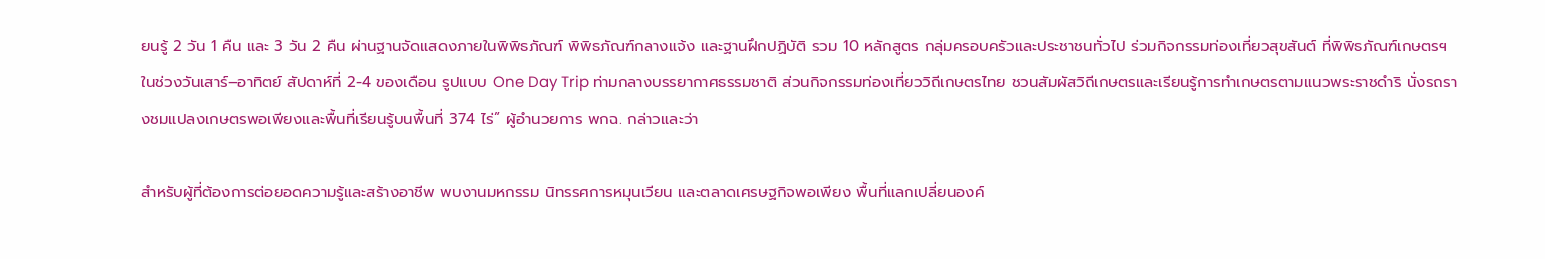ยนรู้ 2 วัน 1 คืน และ 3 วัน 2 คืน ผ่านฐานจัดแสดงภายในพิพิธภัณฑ์ พิพิธภัณฑ์กลางแจ้ง และฐานฝึกปฏิบัติ รวม 10 หลักสูตร กลุ่มครอบครัวและประชาชนทั่วไป ร่วมกิจกรรมท่องเที่ยวสุขสันต์ ที่พิพิธภัณฑ์เกษตรฯ ในช่วงวันเสาร์–อาทิตย์ สัปดาห์ที่ 2-4 ของเดือน รูปแบบ One Day Trip ท่ามกลางบรรยากาศธรรมชาติ ส่วนกิจกรรมท่องเที่ยววิถีเกษตรไทย ชวนสัมผัสวิถีเกษตรและเรียนรู้การทำเกษตรตามแนวพระราชดำริ นั่งรถรางชมแปลงเกษตรพอเพียงและพื้นที่เรียนรู้บนพื้นที่ 374 ไร่” ผู้อำนวยการ พกฉ. กล่าวและว่า

สำหรับผู้ที่ต้องการต่อยอดความรู้และสร้างอาชีพ พบงานมหกรรม นิทรรศการหมุนเวียน และตลาดเศรษฐกิจพอเพียง พื้นที่แลกเปลี่ยนองค์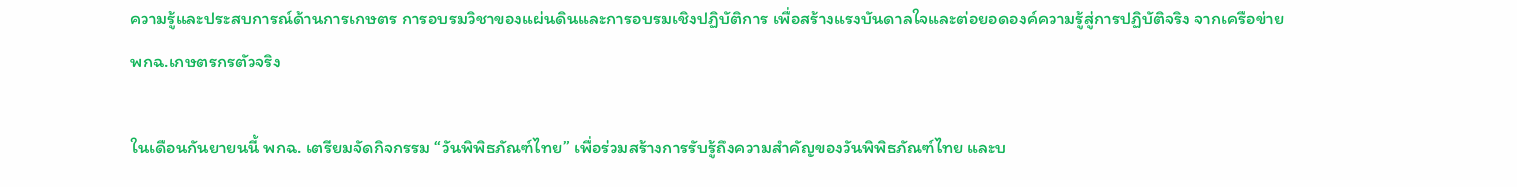ความรู้และประสบการณ์ด้านการเกษตร การอบรมวิชาของแผ่นดินและการอบรมเชิงปฏิบัติการ เพื่อสร้างแรงบันดาลใจและต่อยอดองค์ความรู้สู่การปฏิบัติจริง จากเครือข่าย พกฉ.เกษตรกรตัวจริง

ในเดือนกันยายนนี้ พกฉ. เตรียมจัดกิจกรรม “วันพิพิธภัณฑ์ไทย” เพื่อร่วมสร้างการรับรู้ถึงความสำคัญของวันพิพิธภัณฑ์ไทย และบ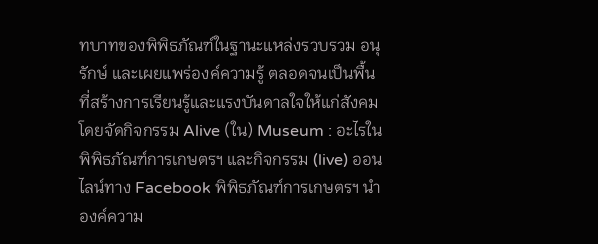ทบาทของพิพิธภัณฑ์ในฐานะแหล่งรวบรวม อนุรักษ์ และเผยแพร่องค์ความรู้ ตลอดจนเป็นพื้นที่สร้างการเรียนรู้และแรงบันดาลใจให้แก่สังคม โดยจัดกิจกรรม Alive (ใน) Museum : อะไรในพิพิธภัณฑ์การเกษตรฯ และกิจกรรม (live) ออนไลน์ทาง Facebook พิพิธภัณฑ์การเกษตรฯ นำองค์ความ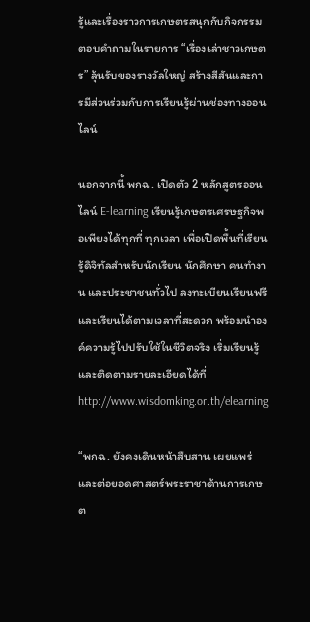รู้และเรื่องราวการเกษตรสนุกกับกิจกรรมตอบคำถามในรายการ “เรื่องเล่าชาวเกษตร” ลุ้นรับของรางวัลใหญ่ สร้างสีสันและการมีส่วนร่วมกับการเรียนรู้ผ่านช่องทางออนไลน์

นอกจากนี้ พกฉ. เปิดตัว 2 หลักสูตรออนไลน์ E-learning เรียนรู้เกษตรเศรษฐกิจพอเพียงได้ทุกที่ ทุกเวลา เพื่อเปิดพื้นที่เรียนรู้ดิจิทัลสำหรับนักเรียน นักศึกษา คนทำงาน และประชาชนทั่วไป ลงทะเบียนเรียนฟรีและเรียนได้ตามเวลาที่สะดวก พร้อมนำองค์ความรู้ไปปรับใช้ในชีวิตจริง เริ่มเรียนรู้และติดตามรายละเอียดได้ที่ http://www.wisdomking.or.th/elearning

“พกฉ. ยังคงเดินหน้าสืบสาน เผยแพร่ และต่อยอดศาสตร์พระราชาด้านการเกษต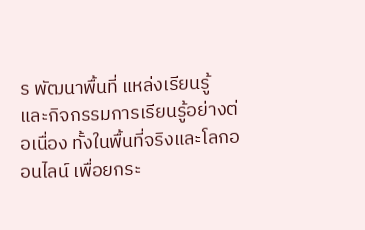ร พัฒนาพื้นที่ แหล่งเรียนรู้ และกิจกรรมการเรียนรู้อย่างต่อเนื่อง ทั้งในพื้นที่จริงและโลกออนไลน์ เพื่อยกระ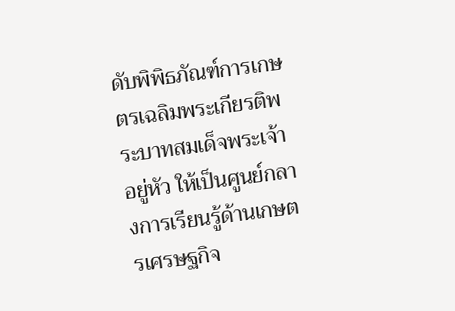ดับพิพิธภัณฑ์การเกษตรเฉลิมพระเกียรติพระบาทสมเด็จพระเจ้าอยู่หัว ให้เป็นศูนย์กลางการเรียนรู้ด้านเกษตรเศรษฐกิจ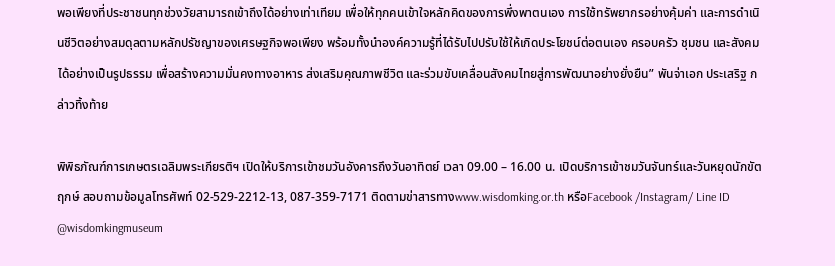พอเพียงที่ประชาชนทุกช่วงวัยสามารถเข้าถึงได้อย่างเท่าเทียม เพื่อให้ทุกคนเข้าใจหลักคิดของการพึ่งพาตนเอง การใช้ทรัพยากรอย่างคุ้มค่า และการดำเนินชีวิตอย่างสมดุลตามหลักปรัชญาของเศรษฐกิจพอเพียง พร้อมทั้งนำองค์ความรู้ที่ได้รับไปปรับใช้ให้เกิดประโยชน์ต่อตนเอง ครอบครัว ชุมชน และสังคมได้อย่างเป็นรูปธรรม เพื่อสร้างความมั่นคงทางอาหาร ส่งเสริมคุณภาพชีวิต และร่วมขับเคลื่อนสังคมไทยสู่การพัฒนาอย่างยั่งยืน” พันจ่าเอก ประเสริฐ กล่าวทิ้งท้าย

พิพิธภัณฑ์การเกษตรเฉลิมพระเกียรติฯ เปิดให้บริการเข้าชมวันอังคารถึงวันอาทิตย์ เวลา 09.00 – 16.00 น. เปิดบริการเข้าชมวันจันทร์และวันหยุดนักขัตฤกษ์ สอบถามข้อมูลโทรศัพท์ 02-529-2212-13, 087-359-7171 ติดตามข่าสารทางwww.wisdomking.or.th หรือFacebook /Instagram/ Line ID @wisdomkingmuseum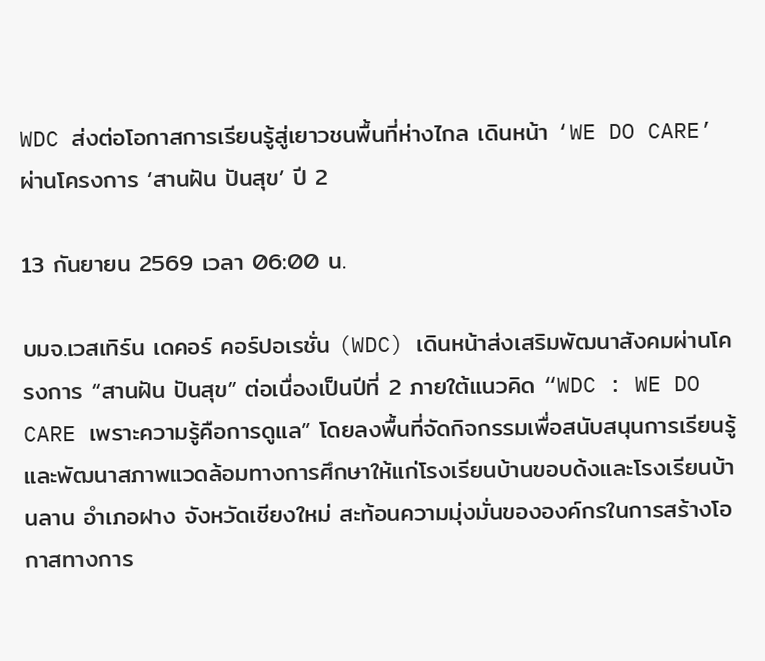WDC ส่งต่อโอกาสการเรียนรู้สู่เยาวชนพื้นที่ห่างไกล เดินหน้า ‘WE DO CARE’ ผ่านโครงการ ‘สานฝัน ปันสุข’ ปี 2

13 กันยายน 2569 เวลา 06:00 น.

บมจ.เวสเทิร์น เดคอร์ คอร์ปอเรชั่น (WDC) เดินหน้าส่งเสริมพัฒนาสังคมผ่านโครงการ “สานฝัน ปันสุข” ต่อเนื่องเป็นปีที่ 2 ภายใต้แนวคิด “WDC : WE DO CARE เพราะความรู้คือการดูแล” โดยลงพื้นที่จัดกิจกรรมเพื่อสนับสนุนการเรียนรู้และพัฒนาสภาพแวดล้อมทางการศึกษาให้แก่โรงเรียนบ้านขอบด้งและโรงเรียนบ้านลาน อำเภอฝาง จังหวัดเชียงใหม่ สะท้อนความมุ่งมั่นขององค์กรในการสร้างโอกาสทางการ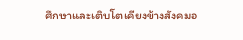ศึกษาและเติบโตเคียงข้างสังคมอ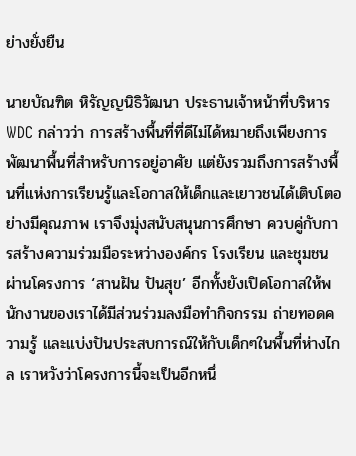ย่างยั่งยืน

นายบัณฑิต หิรัญญนิธิวัฒนา ประธานเจ้าหน้าที่บริหาร WDC กล่าวว่า การสร้างพื้นที่ที่ดีไม่ได้หมายถึงเพียงการพัฒนาพื้นที่สำหรับการอยู่อาศัย แต่ยังรวมถึงการสร้างพื้นที่แห่งการเรียนรู้และโอกาสให้เด็กและเยาวชนได้เติบโตอย่างมีคุณภาพ เราจึงมุ่งสนับสนุนการศึกษา ควบคู่กับการสร้างความร่วมมือระหว่างองค์กร โรงเรียน และชุมชนผ่านโครงการ ‘สานฝัน ปันสุข’ อีกทั้งยังเปิดโอกาสให้พนักงานของเราได้มีส่วนร่วมลงมือทำกิจกรรม ถ่ายทอดความรู้ และแบ่งปันประสบการณ์ให้กับเด็กๆในพื้นที่ห่างไกล เราหวังว่าโครงการนี้จะเป็นอีกหนึ่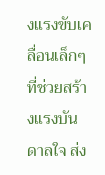งแรงขับเคลื่อนเล็กๆที่ช่วยสร้างแรงบันดาลใจ ส่ง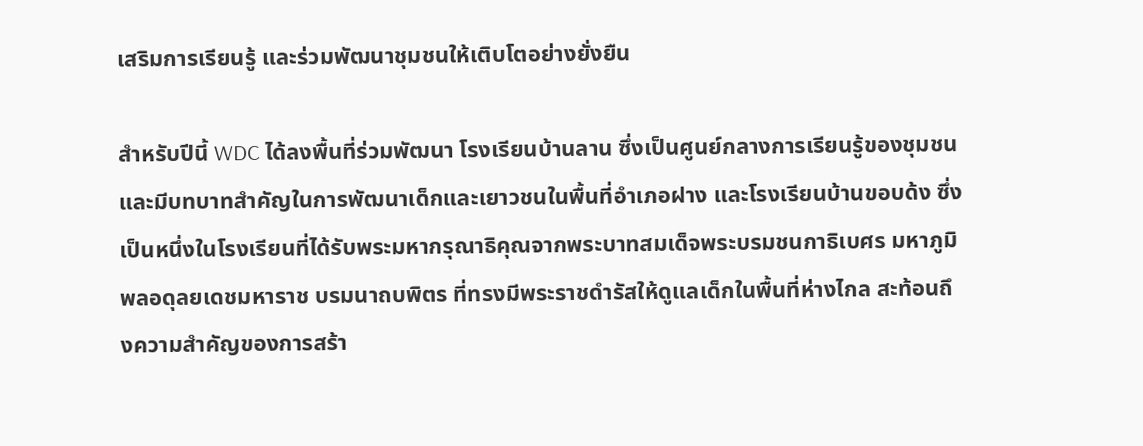เสริมการเรียนรู้ และร่วมพัฒนาชุมชนให้เติบโตอย่างยั่งยืน

สำหรับปีนี้ WDC ได้ลงพื้นที่ร่วมพัฒนา โรงเรียนบ้านลาน ซึ่งเป็นศูนย์กลางการเรียนรู้ของชุมชน และมีบทบาทสำคัญในการพัฒนาเด็กและเยาวชนในพื้นที่อำเภอฝาง และโรงเรียนบ้านขอบด้ง ซึ่งเป็นหนึ่งในโรงเรียนที่ได้รับพระมหากรุณาธิคุณจากพระบาทสมเด็จพระบรมชนกาธิเบศร มหาภูมิพลอดุลยเดชมหาราช บรมนาถบพิตร ที่ทรงมีพระราชดำรัสให้ดูแลเด็กในพื้นที่ห่างไกล สะท้อนถึงความสำคัญของการสร้า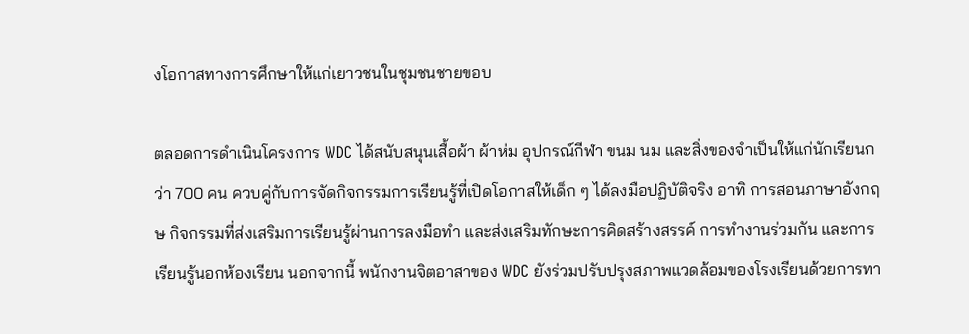งโอกาสทางการศึกษาให้แก่เยาวชนในชุมชนชายขอบ

ตลอดการดำเนินโครงการ WDC ได้สนับสนุนเสื้อผ้า ผ้าห่ม อุปกรณ์กีฬา ขนม นม และสิ่งของจำเป็นให้แก่นักเรียนกว่า 700 คน ควบคู่กับการจัดกิจกรรมการเรียนรู้ที่เปิดโอกาสให้เด็ก ๆ ได้ลงมือปฏิบัติจริง อาทิ การสอนภาษาอังกฤษ กิจกรรมที่ส่งเสริมการเรียนรู้ผ่านการลงมือทำ และส่งเสริมทักษะการคิดสร้างสรรค์ การทำงานร่วมกัน และการเรียนรู้นอกห้องเรียน นอกจากนี้ พนักงานจิตอาสาของ WDC ยังร่วมปรับปรุงสภาพแวดล้อมของโรงเรียนด้วยการทา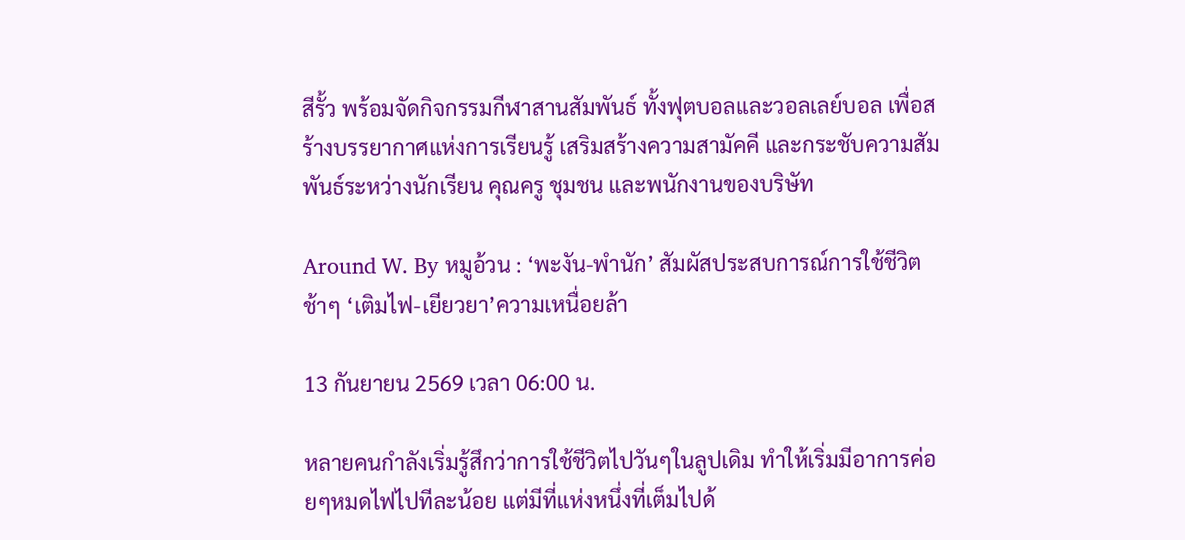สีรั้ว พร้อมจัดกิจกรรมกีฬาสานสัมพันธ์ ทั้งฟุตบอลและวอลเลย์บอล เพื่อสร้างบรรยากาศแห่งการเรียนรู้ เสริมสร้างความสามัคคี และกระชับความสัมพันธ์ระหว่างนักเรียน คุณครู ชุมชน และพนักงานของบริษัท

Around W. By หมูอ้วน : ‘พะงัน-พำนัก’ สัมผัสประสบการณ์การใช้ชีวิตช้าๆ ‘เติมไฟ-เยียวยา’ความเหนื่อยล้า

13 กันยายน 2569 เวลา 06:00 น.

หลายคนกำลังเริ่มรู้สึกว่าการใช้ชีวิตไปวันๆในลูปเดิม ทำให้เริ่มมีอาการค่อยๆหมดไฟไปทีละน้อย แต่มีที่แห่งหนึ่งที่เต็มไปด้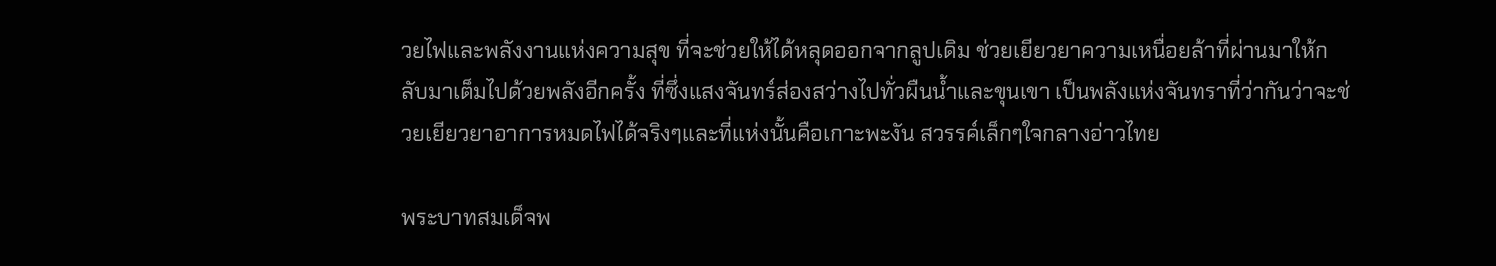วยไฟและพลังงานแห่งความสุข ที่จะช่วยให้ได้หลุดออกจากลูปเดิม ช่วยเยียวยาความเหนื่อยล้าที่ผ่านมาให้กลับมาเต็มไปด้วยพลังอีกครั้ง ที่ซึ่งแสงจันทร์ส่องสว่างไปทั่วผืนน้ำและขุนเขา เป็นพลังแห่งจันทราที่ว่ากันว่าจะช่วยเยียวยาอาการหมดไฟได้จริงๆและที่แห่งนั้นคือเกาะพะงัน สวรรค์เล็กๆใจกลางอ่าวไทย

พระบาทสมเด็จพ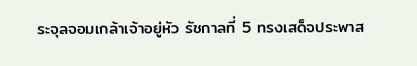ระจุลจอมเกล้าเจ้าอยู่หัว รัชกาลที่ 5 ทรงเสด็จประพาส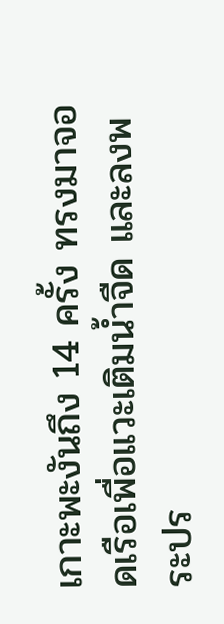เกาะพะงันถึง 14 ครั้ง ทรงมาจอดเรือเพื่อแวะเติมน้ำจืด และลงพระปร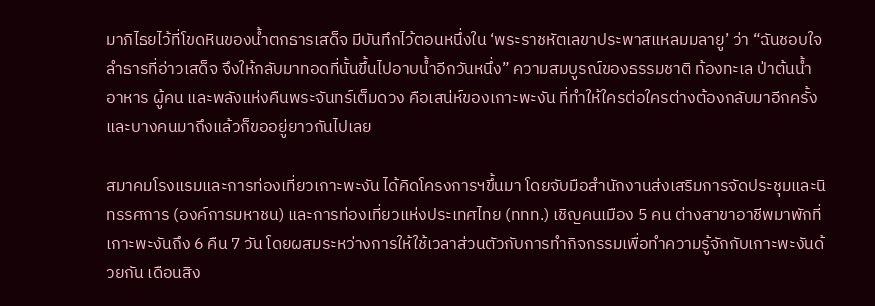มาภิไธยไว้ที่โขดหินของน้ำตกธารเสด็จ มีบันทึกไว้ตอนหนึ่งใน ‘พระราชหัตเลขาประพาสแหลมมลายู’ ว่า “ฉันชอบใจลำธารที่อ่าวเสด็จ จึงให้กลับมาทอดที่นั้นขึ้นไปอาบน้ำอีกวันหนึ่ง” ความสมบูรณ์ของธรรมชาติ ท้องทะเล ป่าต้นน้ำ อาหาร ผู้คน และพลังแห่งคืนพระจันทร์เต็มดวง คือเสน่ห์ของเกาะพะงัน ที่ทำให้ใครต่อใครต่างต้องกลับมาอีกครั้ง และบางคนมาถึงแล้วก็ขออยู่ยาวกันไปเลย

สมาคมโรงแรมและการท่องเที่ยวเกาะพะงัน ได้คิดโครงการฯขึ้นมา โดยจับมือสำนักงานส่งเสริมการจัดประชุมและนิทรรศการ (องค์การมหาชน) และการท่องเที่ยวแห่งประเทศไทย (ททท.) เชิญคนเมือง 5 คน ต่างสาขาอาชีพมาพักที่เกาะพะงันถึง 6 คืน 7 วัน โดยผสมระหว่างการให้ใช้เวลาส่วนตัวกับการทำกิจกรรมเพื่อทำความรู้จักกับเกาะพะงันด้วยกัน เดือนสิง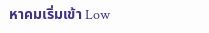หาคมเริ่มเข้า Low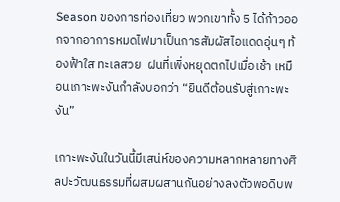Season ของการท่องเที่ยว พวกเขาทั้ง 5 ได้ก้าวออกจากอาการหมดไฟมาเป็นการสัมผัสไอแดดอุ่นๆ ท้องฟ้าใส ทะเลสวย  ฝนที่เพิ่งหยุดตกไปเมื่อเช้า เหมือนเกาะพะงันกำลังบอกว่า “ยินดีต้อนรับสู่เกาะพะงัน”

เกาะพะงันในวันนี้มีเสน่ห์ของความหลากหลายทางศิลปะวัฒนธรรมที่ผสมผสานกันอย่างลงตัวพอดิบพ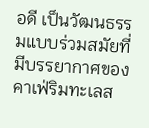อดี เป็นวัฒนธรรมแบบร่วมสมัยที่มีบรรยากาศของคาเฟ่ริมทะเลส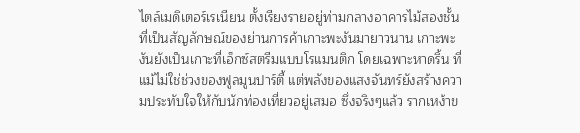ไตล์เมดิเตอร์เรเนียน ตั้งเรียงรายอยู่ท่ามกลางอาคารไม้สองชั้นที่เป็นสัญลักษณ์ของย่านการค้าเกาะพะงันมายาวนาน เกาะพะงันยังเป็นเกาะที่เอ็กซ์สตรีมแบบโรแมนติก โดยเฉพาะหาดริ้น ที่แม้ไม่ใช่ช่วงของฟูลมูนปาร์ตี้ แต่พลังของแสงจันทร์ยังสร้างความประทับใจให้กับนักท่องเที่ยวอยู่เสมอ ซึ่งจริงๆแล้ว รากเหง้าข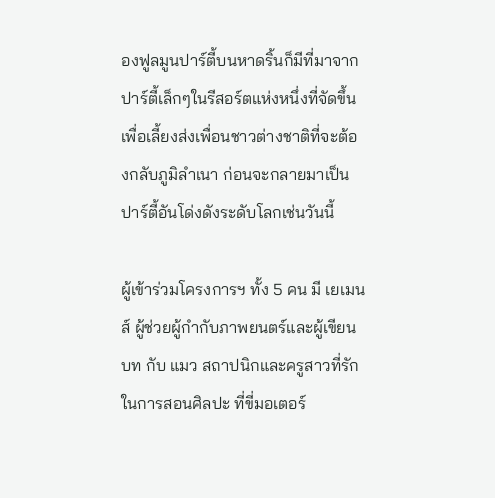องฟูลมูนปาร์ตี้บนหาดริ้นก็มีที่มาจากปาร์ตี้เล็กๆในรีสอร์ตแห่งหนึ่งที่จัดขึ้นเพื่อเลี้ยงส่งเพื่อนชาวต่างชาติที่จะต้องกลับภูมิลำเนา ก่อนจะกลายมาเป็นปาร์ตี้อันโด่งดังระดับโลกเช่นวันนี้

ผู้เข้าร่วมโครงการฯ ทั้ง 5 คน มี เยเมนส์ ผู้ช่วยผู้กำกับภาพยนตร์และผู้เขียนบท กับ แมว สถาปนิกและครูสาวที่รักในการสอนศิลปะ ที่ขี่มอเตอร์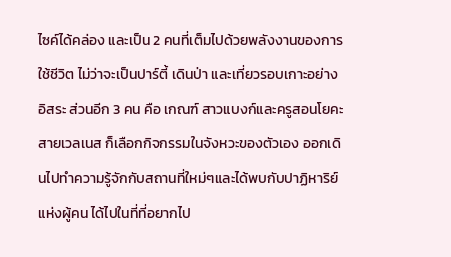ไซค์ได้คล่อง และเป็น 2 คนที่เต็มไปด้วยพลังงานของการใช้ชีวิต ไม่ว่าจะเป็นปาร์ตี้ เดินป่า และเที่ยวรอบเกาะอย่างอิสระ ส่วนอีก 3 คน คือ เกณฑ์ สาวแบงก์และครูสอนโยคะสายเวลเนส ก็เลือกกิจกรรมในจังหวะของตัวเอง ออกเดินไปทำความรู้จักกับสถานที่ใหม่ๆและได้พบกับปาฏิหาริย์แห่งผู้คน ได้ไปในที่ที่อยากไป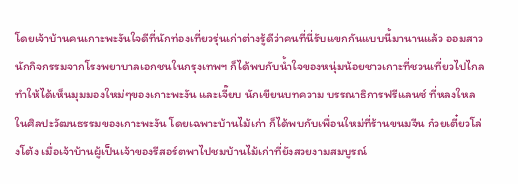โดยเจ้าบ้านคนเกาะพะงันใจดีที่นักท่องเที่ยวรุ่นเก่าต่างรู้ดีว่าคนที่นี่รับแขกกันแบบนี้มานานแล้ว ออมสาวนักกิจกรรมจากโรงพยาบาลเอกชนในกรุงเทพฯ ก็ได้พบกับน้ำใจของหนุ่มน้อยชาวเกาะที่ชวนเที่ยวไปไกล ทำให้ได้เห็นมุมมองใหม่ๆของเกาะพะงัน และเจี๊ยบ นักเขียนบทความ บรรณาธิการฟรีแลนซ์ ที่หลงใหลในศิลปะวัฒนธรรมของเกาะพะงัน โดยเฉพาะบ้านไม้เก่า ก็ได้พบกับเพื่อนใหม่ที่ร้านขนมจีน ก๋วยเตี๋ยวโล่งโต้ง เมื่อเจ้าบ้านผู้เป็นเจ้าของรีสอร์ตพาไปชมบ้านไม้เก่าที่ยังสวยงามสมบูรณ์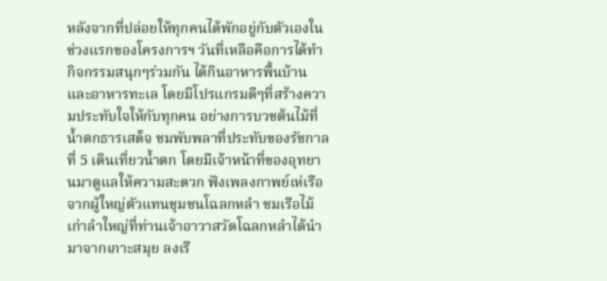หลังจากที่ปล่อยให้ทุกคนได้พักอยู่กับตัวเองในช่วงแรกของโครงการฯ วันที่เหลือคือการได้ทำกิจกรรมสนุกๆร่วมกัน ได้กินอาหารพื้นบ้านและอาหารทะเล โดยมีโปรแกรมดีๆที่สร้างความประทับใจให้กับทุกคน อย่างการบวชต้นไม้ที่น้ำตกธารเสด็จ ชมพับพลาที่ประทับของรัชกาลที่ 5 เดินเที่ยวน้ำตก โดยมีเจ้าหน้าที่ของอุทยานมาดูแลให้ความสะดวก ฟังเพลงกาพย์เห่เรือจากผู้ใหญ่ตัวแทนชุมชนโฉลกหลำ ชมเรือไม้เก่าลำใหญ่ที่ท่านเจ้าอาวาสวัดโฉลกหลำได้นำมาจากเกาะสมุย ลงเรื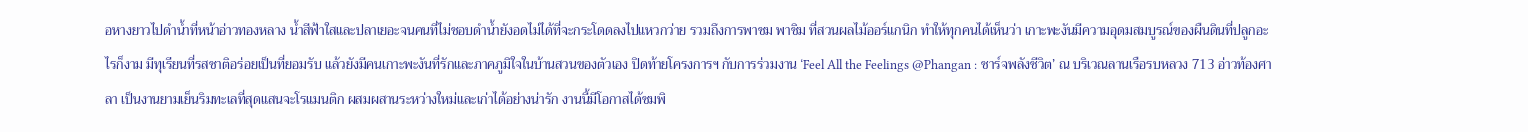อหางยาวไปดำน้ำที่หน้าอ่าวทองหลาง น้ำสีฟ้าใสและปลาเยอะจนคนที่ไม่ชอบดำน้ำยังอดไม่ได้ที่จะกระโดดลงไปแหวกว่าย รวมถึงการพาชม พาชิม ที่สวนผลไม้ออร์แกนิก ทำให้ทุกคนได้เห็นว่า เกาะพะงันมีความอุดมสมบูรณ์ของผืนดินที่ปลูกอะไรก็งาม มีทุเรียนที่รสชาติอร่อยเป็นที่ยอมรับ แล้วยังมีคนเกาะพะงันที่รักและภาคภูมิใจในบ้านสวนของตัวเอง ปิดท้ายโครงการฯ กับการร่วมงาน ‘Feel All the Feelings @Phangan : ชาร์จพลังชีวิต’ ณ บริเวณลานเรือรบหลวง 713 อ่าวท้องศาลา เป็นงานยามเย็นริมทะเลที่สุดแสนจะโรแมนติก ผสมผสานระหว่างใหม่และเก่าได้อย่างน่ารัก งานนี้มีโอกาสได้ชมพิ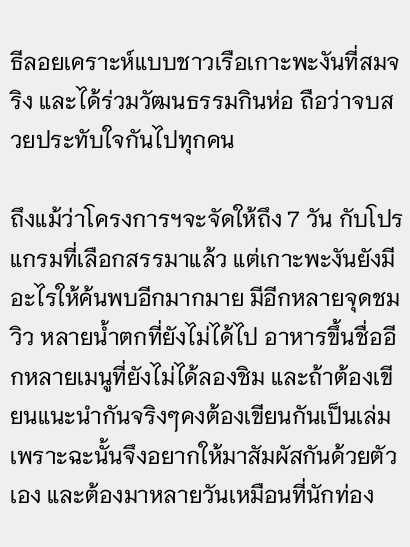ธีลอยเคราะห์แบบชาวเรือเกาะพะงันที่สมจริง และได้ร่วมวัฒนธรรมกินห่อ ถือว่าจบสวยประทับใจกันไปทุกคน

ถึงแม้ว่าโครงการฯจะจัดให้ถึง 7 วัน กับโปรแกรมที่เลือกสรรมาแล้ว แต่เกาะพะงันยังมีอะไรให้ค้นพบอีกมากมาย มีอีกหลายจุดชมวิว หลายน้ำตกที่ยังไม่ได้ไป อาหารขึ้นชื่ออีกหลายเมนูที่ยังไม่ได้ลองชิม และถ้าต้องเขียนแนะนำกันจริงๆคงต้องเขียนกันเป็นเล่ม เพราะฉะนั้นจึงอยากให้มาสัมผัสกันด้วยตัวเอง และต้องมาหลายวันเหมือนที่นักท่อง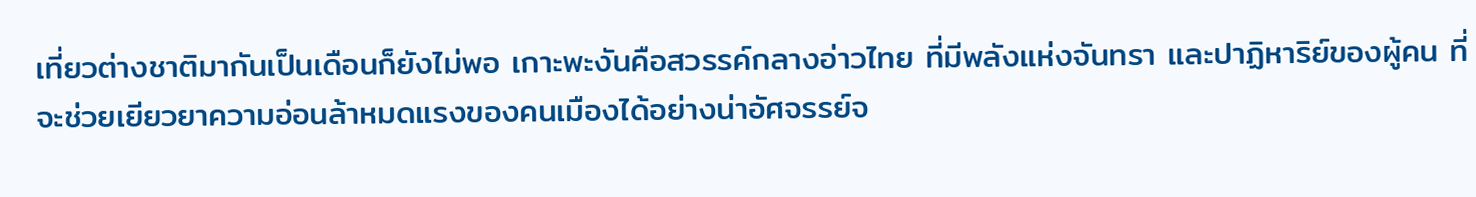เที่ยวต่างชาติมากันเป็นเดือนก็ยังไม่พอ เกาะพะงันคือสวรรค์กลางอ่าวไทย ที่มีพลังแห่งจันทรา และปาฏิหาริย์ของผู้คน ที่จะช่วยเยียวยาความอ่อนล้าหมดแรงของคนเมืองได้อย่างน่าอัศจรรย์จ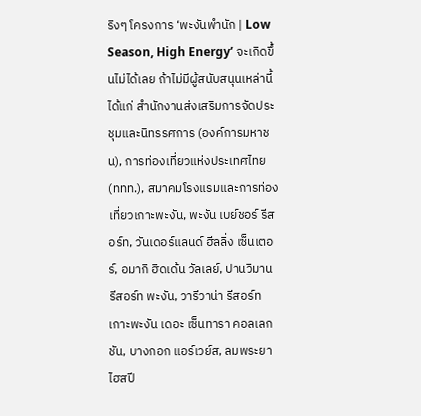ริงๆ โครงการ ‘พะงันพำนัก | Low Season, High Energy’ จะเกิดขึ้นไม่ได้เลย ถ้าไม่มีผู้สนับสนุนเหล่านี้ ได้แก่ สำนักงานส่งเสริมการจัดประชุมและนิทรรศการ (องค์การมหาชน), การท่องเที่ยวแห่งประเทศไทย (ททท.), สมาคมโรงแรมและการท่องเที่ยวเกาะพะงัน, พะงัน เบย์ชอร์ รีสอร์ท, วันเดอร์แลนด์ ฮีลลิ่ง เซ็นเตอร์, อมากิ ฮิดเด้น วัลเลย์, ปานวิมาน รีสอร์ท พะงัน, วารีวาน่า รีสอร์ท เกาะพะงัน เดอะ เซ็นทารา คอลเลกชัน, บางกอก แอร์เวย์ส, ลมพระยา ไฮสปี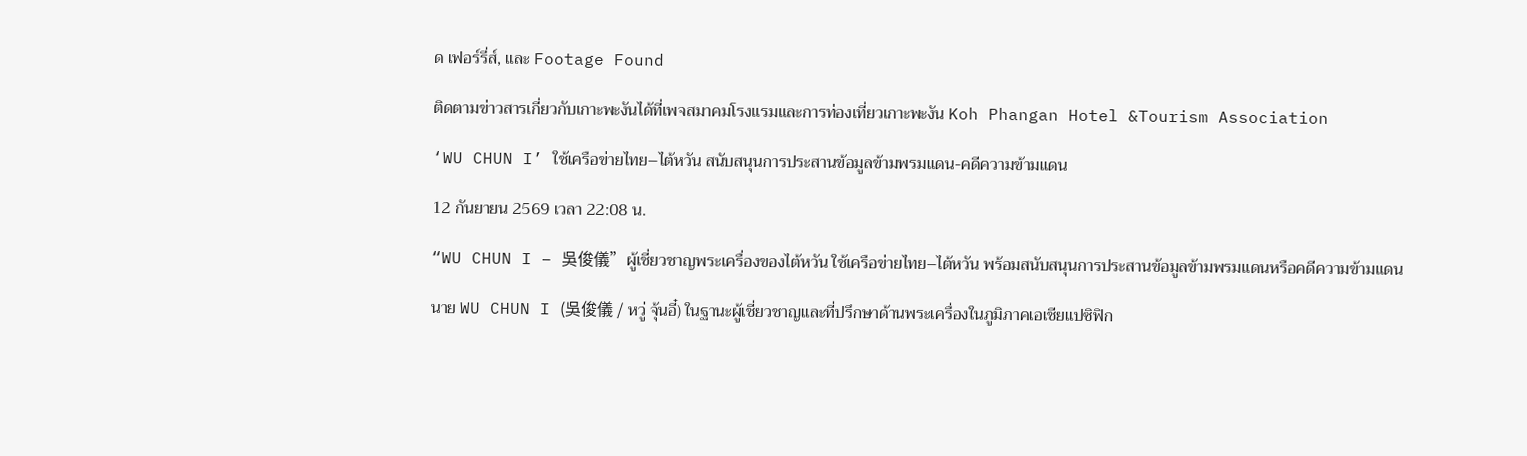ด เฟอร์รี่ส์, และ Footage Found

ติดตามข่าวสารเกี่ยวกับเกาะพะงันได้ที่เพจสมาคมโรงแรมและการท่องเที่ยวเกาะพะงัน Koh Phangan Hotel &Tourism Association

‘WU CHUN I’ ใช้เครือข่ายไทย–ไต้หวัน สนับสนุนการประสานข้อมูลข้ามพรมแดน-คดีความข้ามแดน

12 กันยายน 2569 เวลา 22:08 น.

“WU CHUN I – 吳俊儀”ผู้เชี่ยวชาญพระเครื่องของไต้หวัน ใช้เครือข่ายไทย–ไต้หวัน พร้อมสนับสนุนการประสานข้อมูลข้ามพรมแดนหรือคดีความข้ามแดน

นาย WU CHUN I (吳俊儀 / หวู่ จุ้นอี๋) ในฐานะผู้เชี่ยวชาญและที่ปรึกษาด้านพระเครื่องในภูมิภาคเอเชียแปซิฟิก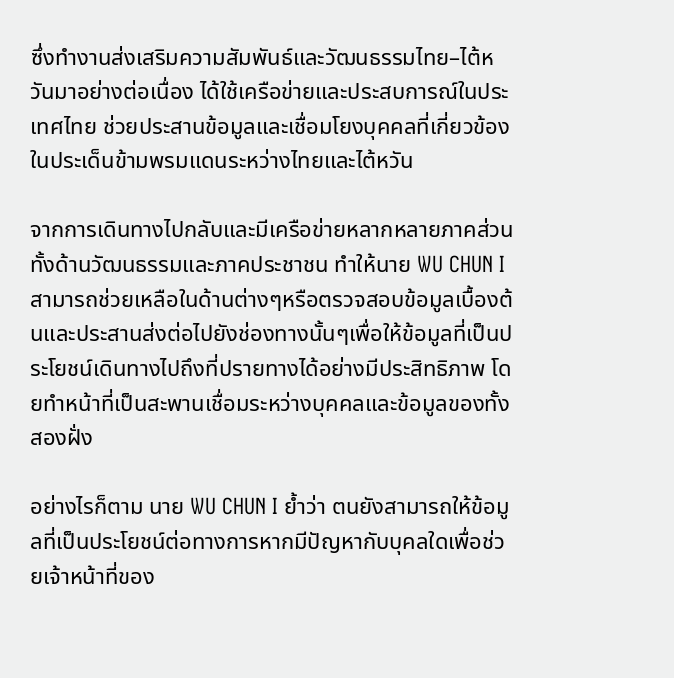ซึ่งทำงานส่งเสริมความสัมพันธ์และวัฒนธรรมไทย–ไต้หวันมาอย่างต่อเนื่อง ได้ใช้เครือข่ายและประสบการณ์ในประเทศไทย ช่วยประสานข้อมูลและเชื่อมโยงบุคคลที่เกี่ยวข้องในประเด็นข้ามพรมแดนระหว่างไทยและไต้หวัน

จากการเดินทางไปกลับและมีเครือข่ายหลากหลายภาคส่วน ทั้งด้านวัฒนธรรมและภาคประชาชน ทำให้นาย WU CHUN I สามารถช่วยเหลือในด้านต่างๆหรือตรวจสอบข้อมูลเบื้องต้นและประสานส่งต่อไปยังช่องทางนั้นๆเพื่อให้ข้อมูลที่เป็นประโยชน์เดินทางไปถึงที่ปรายทางได้อย่างมีประสิทธิภาพ โดยทำหน้าที่เป็นสะพานเชื่อมระหว่างบุคคลและข้อมูลของทั้งสองฝั่ง

อย่างไรก็ตาม นาย WU CHUN I ย้ำว่า ตนยังสามารถให้ข้อมูลที่เป็นประโยชน์ต่อทางการหากมีปัญหากับบุคลใดเพื่อช่วยเจ้าหน้าที่ของ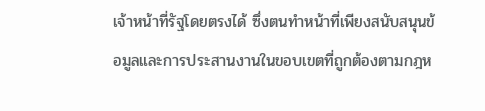เจ้าหน้าที่รัฐโดยตรงได้ ซึ่งตนทำหน้าที่เพียงสนับสนุนข้อมูลและการประสานงานในขอบเขตที่ถูกต้องตามกฎห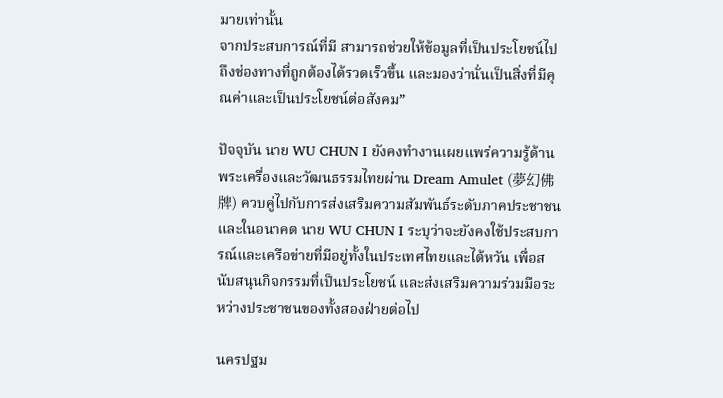มายเท่านั้น
จากประสบการณ์ที่มี สามารถช่วยให้ข้อมูลที่เป็นประโยชน์ไปถึงช่องทางที่ถูกต้องได้รวดเร็วขึ้น และมองว่านั่นเป็นสิ่งที่มีคุณค่าและเป็นประโยชน์ต่อสังคม”

ปัจจุบัน นาย WU CHUN I ยังคงทำงานเผยแพร่ความรู้ด้านพระเครื่องและวัฒนธรรมไทยผ่าน Dream Amulet (夢幻佛牌) ควบคู่ไปกับการส่งเสริมความสัมพันธ์ระดับภาคประชาชน และในอนาคต นาย WU CHUN I ระบุว่าจะยังคงใช้ประสบการณ์และเครือข่ายที่มีอยู่ทั้งในประเทศไทยและไต้หวัน เพื่อสนับสนุนกิจกรรมที่เป็นประโยชน์ และส่งเสริมความร่วมมือระหว่างประชาชนของทั้งสองฝ่ายต่อไป

นครปฐม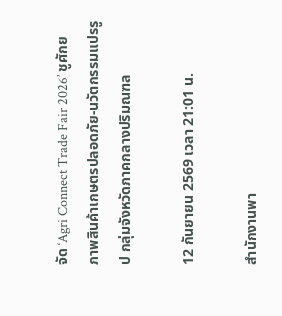จัด ‘Agri Connect Trade Fair 2026’ ชูศักยภาพสินค้าเกษตรปลอดภัย-นวัตกรรมแปรรูป กลุ่มจังหวัดภาคกลางปริมณฑล

12 กันยายน 2569 เวลา 21:01 น.

สำนักงานพา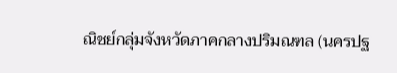ณิชย์กลุ่มจังหวัดภาคกลางปริมณฑล (นครปฐ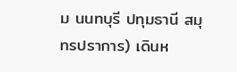ม นนทบุรี ปทุมธานี สมุทรปราการ) เดินห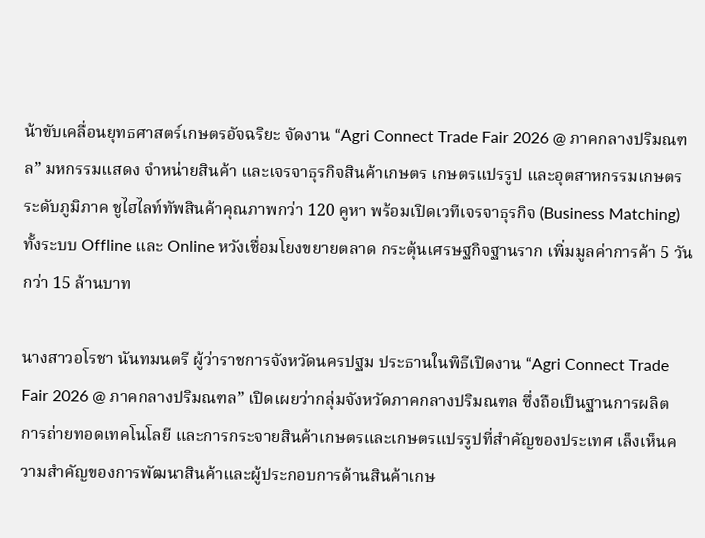น้าขับเคลื่อนยุทธศาสตร์เกษตรอัจฉริยะ จัดงาน “Agri Connect Trade Fair 2026 @ ภาคกลางปริมณฑล” มหกรรมแสดง จำหน่ายสินค้า และเจรจาธุรกิจสินค้าเกษตร เกษตรแปรรูป และอุตสาหกรรมเกษตรระดับภูมิภาค ชูไฮไลท์ทัพสินค้าคุณภาพกว่า 120 คูหา พร้อมเปิดเวทีเจรจาธุรกิจ (Business Matching) ทั้งระบบ Offline และ Online หวังเชื่อมโยงขยายตลาด กระตุ้นเศรษฐกิจฐานราก เพิ่มมูลค่าการค้า 5 วัน กว่า 15 ล้านบาท

นางสาวอโรชา นันทมนตรี ผู้ว่าราชการจังหวัดนครปฐม ประธานในพิธีเปิดงาน “Agri Connect Trade Fair 2026 @ ภาคกลางปริมณฑล” เปิดเผยว่ากลุ่มจังหวัดภาคกลางปริมณฑล ซึ่งถือเป็นฐานการผลิต การถ่ายทอดเทคโนโลยี และการกระจายสินค้าเกษตรและเกษตรแปรรูปที่สำคัญของประเทศ เล็งเห็นความสำคัญของการพัฒนาสินค้าและผู้ประกอบการด้านสินค้าเกษ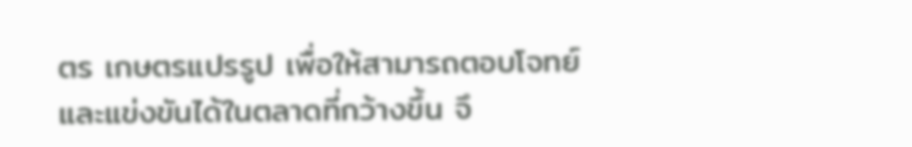ตร เกษตรแปรรูป เพื่อให้สามารถตอบโจทย์และแข่งขันได้ในตลาดที่กว้างขึ้น จึ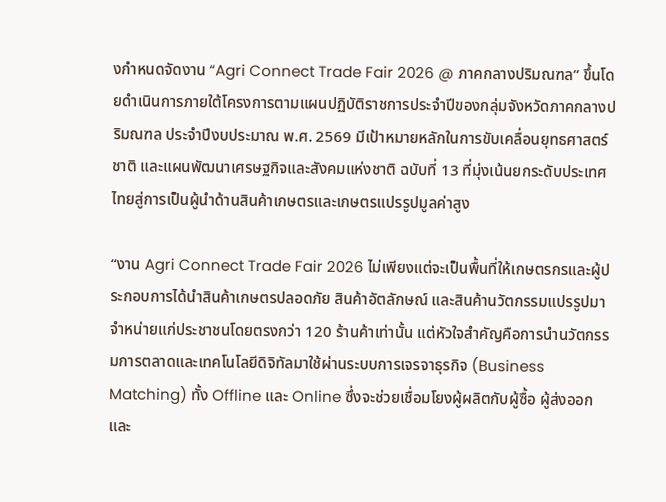งกำหนดจัดงาน “Agri Connect Trade Fair 2026 @ ภาคกลางปริมณฑล” ขึ้นโดยดำเนินการภายใต้โครงการตามแผนปฏิบัติราชการประจำปีของกลุ่มจังหวัดภาคกลางปริมณฑล ประจำปีงบประมาณ พ.ศ. 2569 มีเป้าหมายหลักในการขับเคลื่อนยุทธศาสตร์ชาติ และแผนพัฒนาเศรษฐกิจและสังคมแห่งชาติ ฉบับที่ 13 ที่มุ่งเน้นยกระดับประเทศไทยสู่การเป็นผู้นำด้านสินค้าเกษตรและเกษตรแปรรูปมูลค่าสูง

“งาน Agri Connect Trade Fair 2026 ไม่เพียงแต่จะเป็นพื้นที่ให้เกษตรกรและผู้ประกอบการได้นำสินค้าเกษตรปลอดภัย สินค้าอัตลักษณ์ และสินค้านวัตกรรมแปรรูปมาจำหน่ายแก่ประชาชนโดยตรงกว่า 120 ร้านค้าเท่านั้น แต่หัวใจสำคัญคือการนำนวัตกรรมการตลาดและเทคโนโลยีดิจิทัลมาใช้ผ่านระบบการเจรจาธุรกิจ (Business Matching) ทั้ง Offline และ Online ซึ่งจะช่วยเชื่อมโยงผู้ผลิตกับผู้ซื้อ ผู้ส่งออก และ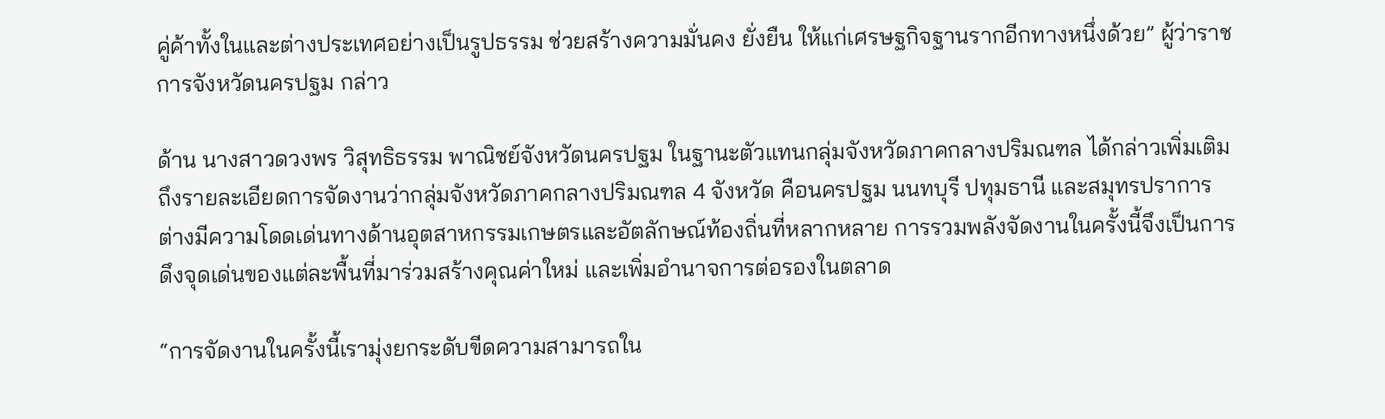คู่ค้าทั้งในและต่างประเทศอย่างเป็นรูปธรรม ช่วยสร้างความมั่นคง ยั่งยืน ให้แก่เศรษฐกิจฐานรากอีกทางหนึ่งด้วย” ผู้ว่าราชการจังหวัดนครปฐม กล่าว

ด้าน นางสาวดวงพร วิสุทธิธรรม พาณิชย์จังหวัดนครปฐม ในฐานะตัวแทนกลุ่มจังหวัดภาคกลางปริมณฑล ได้กล่าวเพิ่มเติมถึงรายละเอียดการจัดงานว่ากลุ่มจังหวัดภาคกลางปริมณฑล 4 จังหวัด คือนครปฐม นนทบุรี ปทุมธานี และสมุทรปราการ ต่างมีความโดดเด่นทางด้านอุตสาหกรรมเกษตรและอัตลักษณ์ท้องถิ่นที่หลากหลาย การรวมพลังจัดงานในครั้งนี้จึงเป็นการดึงจุดเด่นของแต่ละพื้นที่มาร่วมสร้างคุณค่าใหม่ และเพิ่มอำนาจการต่อรองในตลาด

“การจัดงานในครั้งนี้เรามุ่งยกระดับขีดความสามารถใน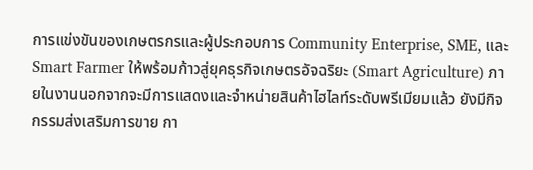การแข่งขันของเกษตรกรและผู้ประกอบการ Community Enterprise, SME, และ Smart Farmer ให้พร้อมก้าวสู่ยุคธุรกิจเกษตรอัจฉริยะ (Smart Agriculture) ภายในงานนอกจากจะมีการแสดงและจำหน่ายสินค้าไฮไลท์ระดับพรีเมียมแล้ว ยังมีกิจกรรมส่งเสริมการขาย กา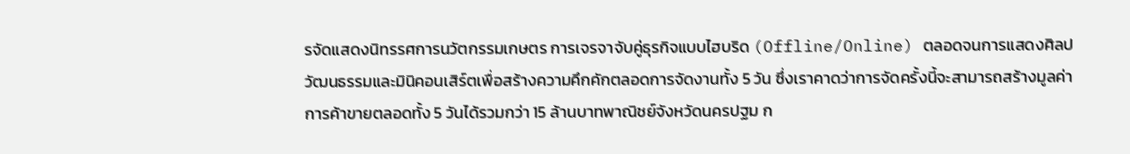รจัดแสดงนิทรรศการนวัตกรรมเกษตร การเจรจาจับคู่ธุรกิจแบบไฮบริด (Offline/Online) ตลอดจนการแสดงศิลปวัฒนธรรมและมินิคอนเสิร์ตเพื่อสร้างความคึกคักตลอดการจัดงานทั้ง 5 วัน ซึ่งเราคาดว่าการจัดครั้งนี้จะสามารถสร้างมูลค่าการค้าขายตลอดทั้ง 5 วันได้รวมกว่า 15 ล้านบาทพาณิชย์จังหวัดนครปฐม ก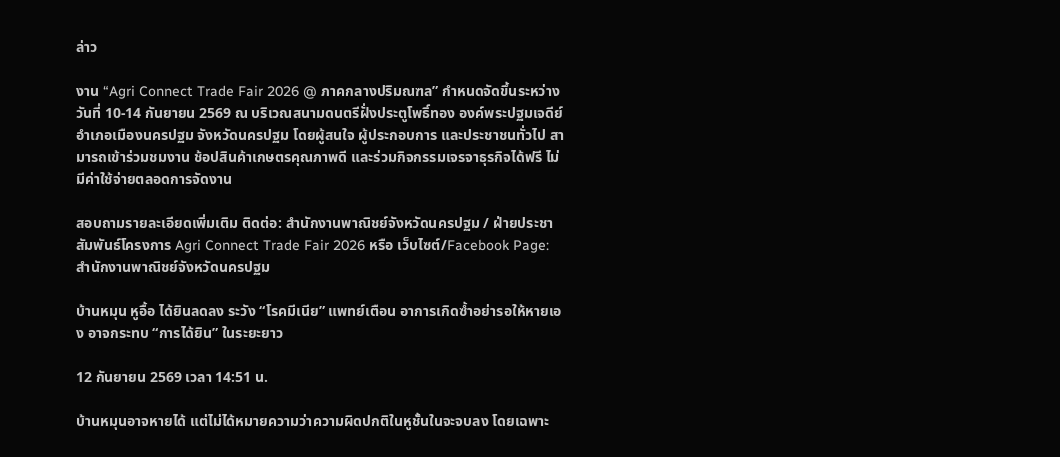ล่าว

งาน “Agri Connect Trade Fair 2026 @ ภาคกลางปริมณฑล” กำหนดจัดขึ้นระหว่างวันที่ 10-14 กันยายน 2569 ณ บริเวณสนามดนตรีฝั่งประตูโพธิ์ทอง องค์พระปฐมเจดีย์ อำเภอเมืองนครปฐม จังหวัดนครปฐม โดยผู้สนใจ ผู้ประกอบการ และประชาชนทั่วไป สามารถเข้าร่วมชมงาน ช้อปสินค้าเกษตรคุณภาพดี และร่วมกิจกรรมเจรจาธุรกิจได้ฟรี ไม่มีค่าใช้จ่ายตลอดการจัดงาน

สอบถามรายละเอียดเพิ่มเติม ติดต่อ: สำนักงานพาณิชย์จังหวัดนครปฐม / ฝ่ายประชาสัมพันธ์โครงการ Agri Connect Trade Fair 2026 หรือ เว็บไซต์/Facebook Page: สำนักงานพาณิชย์จังหวัดนครปฐม

บ้านหมุน หูอื้อ ได้ยินลดลง ระวัง “โรคมีเนีย” แพทย์เตือน อาการเกิดซ้ำอย่ารอให้หายเอง อาจกระทบ “การได้ยิน” ในระยะยาว

12 กันยายน 2569 เวลา 14:51 น.

บ้านหมุนอาจหายได้ แต่ไม่ได้หมายความว่าความผิดปกติในหูชั้นในจะจบลง โดยเฉพาะ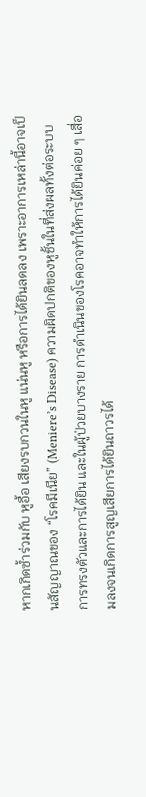หากเกิดซ้ำร่วมกับ หูอื้อ เสียงรบกวนในหู แน่นหู หรือการได้ยินลดลง เพราะอาการเหล่านี้อาจเป็นสัญญาณของ “โรคมีเนีย” (Meniere’s Disease) ความผิดปกติของหูชั้นในที่ส่งผลทั้งต่อระบบการทรงตัวและการได้ยิน และในผู้ป่วยบางราย การดำเนินของโรคอาจทำให้การได้ยินค่อย ๆ เสื่อมลงจนเกิดการสูญเสียการได้ยินถาวรได้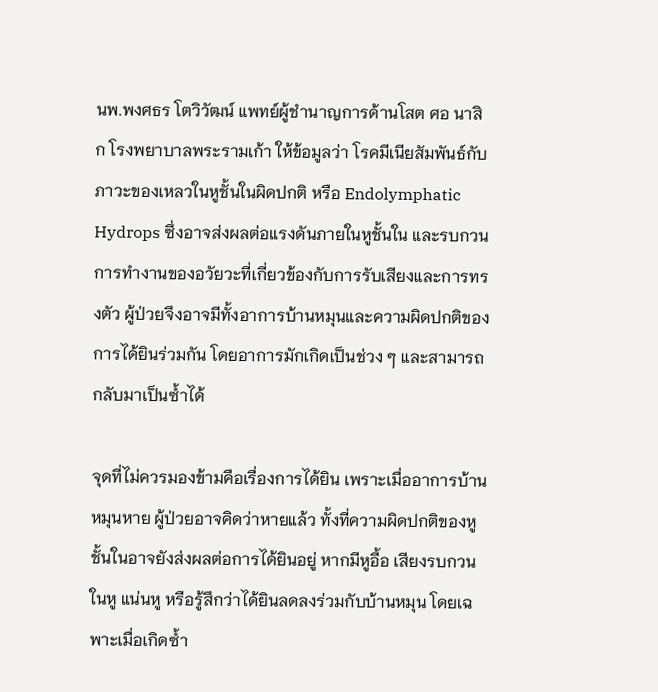นพ.พงศธร โตวิวัฒน์ แพทย์ผู้ชำนาญการด้านโสต ศอ นาสิก โรงพยาบาลพระรามเก้า ให้ข้อมูลว่า โรคมีเนียสัมพันธ์กับภาวะของเหลวในหูชั้นในผิดปกติ หรือ Endolymphatic Hydrops ซึ่งอาจส่งผลต่อแรงดันภายในหูชั้นใน และรบกวนการทำงานของอวัยวะที่เกี่ยวข้องกับการรับเสียงและการทรงตัว ผู้ป่วยจึงอาจมีทั้งอาการบ้านหมุนและความผิดปกติของการได้ยินร่วมกัน โดยอาการมักเกิดเป็นช่วง ๆ และสามารถกลับมาเป็นซ้ำได้

จุดที่ไม่ควรมองข้ามคือเรื่องการได้ยิน เพราะเมื่ออาการบ้านหมุนหาย ผู้ป่วยอาจคิดว่าหายแล้ว ทั้งที่ความผิดปกติของหูชั้นในอาจยังส่งผลต่อการได้ยินอยู่ หากมีหูอื้อ เสียงรบกวนในหู แน่นหู หรือรู้สึกว่าได้ยินลดลงร่วมกับบ้านหมุน โดยเฉพาะเมื่อเกิดซ้ำ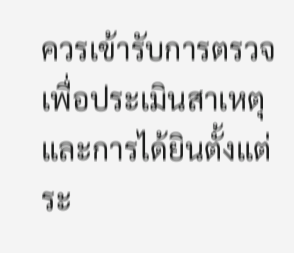ควรเข้ารับการตรวจเพื่อประเมินสาเหตุและการได้ยินตั้งแต่ระ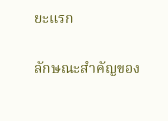ยะแรก

ลักษณะสำคัญของ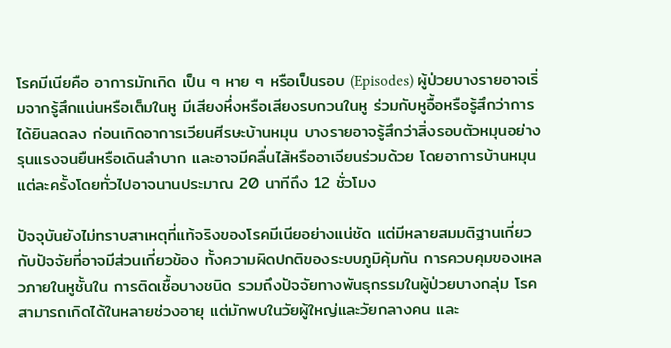โรคมีเนียคือ อาการมักเกิด เป็น ๆ หาย ๆ หรือเป็นรอบ (Episodes) ผู้ป่วยบางรายอาจเริ่มจากรู้สึกแน่นหรือเต็มในหู มีเสียงหึ่งหรือเสียงรบกวนในหู ร่วมกับหูอื้อหรือรู้สึกว่าการได้ยินลดลง ก่อนเกิดอาการเวียนศีรษะบ้านหมุน บางรายอาจรู้สึกว่าสิ่งรอบตัวหมุนอย่างรุนแรงจนยืนหรือเดินลำบาก และอาจมีคลื่นไส้หรืออาเจียนร่วมด้วย โดยอาการบ้านหมุนแต่ละครั้งโดยทั่วไปอาจนานประมาณ 20 นาทีถึง 12 ชั่วโมง

ปัจจุบันยังไม่ทราบสาเหตุที่แท้จริงของโรคมีเนียอย่างแน่ชัด แต่มีหลายสมมติฐานเกี่ยวกับปัจจัยที่อาจมีส่วนเกี่ยวข้อง ทั้งความผิดปกติของระบบภูมิคุ้มกัน การควบคุมของเหลวภายในหูชั้นใน การติดเชื้อบางชนิด รวมถึงปัจจัยทางพันธุกรรมในผู้ป่วยบางกลุ่ม โรคสามารถเกิดได้ในหลายช่วงอายุ แต่มักพบในวัยผู้ใหญ่และวัยกลางคน และ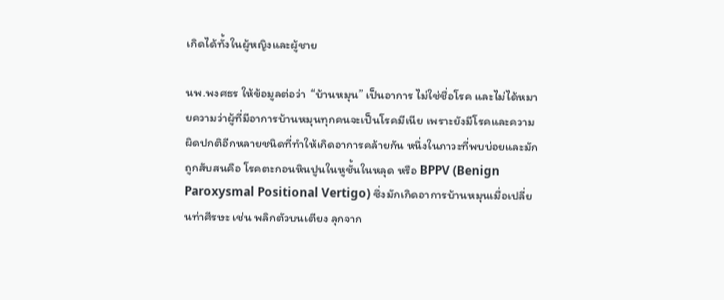เกิดได้ทั้งในผู้หญิงและผู้ชาย

นพ.พงศธร ให้ข้อมูลต่อว่า  “บ้านหมุน” เป็นอาการ ไม่ใช่ชื่อโรค และไม่ได้หมายความว่าผู้ที่มีอาการบ้านหมุนทุกคนจะเป็นโรคมีเนีย เพราะยังมีโรคและความผิดปกติอีกหลายชนิดที่ทำให้เกิดอาการคล้ายกัน หนึ่งในภาวะที่พบบ่อยและมักถูกสับสนคือ โรคตะกอนหินปูนในหูชั้นในหลุด หรือ BPPV (Benign Paroxysmal Positional Vertigo) ซึ่งมักเกิดอาการบ้านหมุนเมื่อเปลี่ยนท่าศีรษะ เช่น พลิกตัวบนเตียง ลุกจาก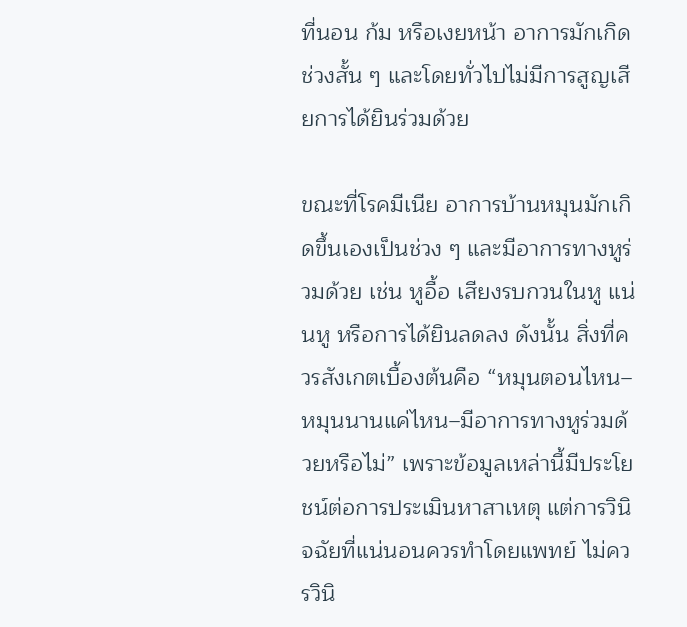ที่นอน ก้ม หรือเงยหน้า อาการมักเกิดช่วงสั้น ๆ และโดยทั่วไปไม่มีการสูญเสียการได้ยินร่วมด้วย

ขณะที่โรคมีเนีย อาการบ้านหมุนมักเกิดขึ้นเองเป็นช่วง ๆ และมีอาการทางหูร่วมด้วย เช่น หูอื้อ เสียงรบกวนในหู แน่นหู หรือการได้ยินลดลง ดังนั้น สิ่งที่ควรสังเกตเบื้องต้นคือ “หมุนตอนไหน–หมุนนานแค่ไหน–มีอาการทางหูร่วมด้วยหรือไม่” เพราะข้อมูลเหล่านี้มีประโยชน์ต่อการประเมินหาสาเหตุ แต่การวินิจฉัยที่แน่นอนควรทำโดยแพทย์ ไม่ควรวินิ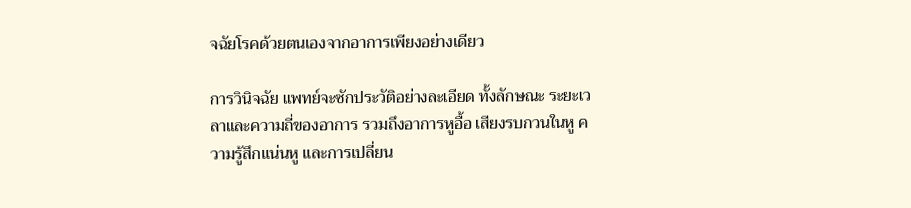จฉัยโรคด้วยตนเองจากอาการเพียงอย่างเดียว

การวินิจฉัย แพทย์จะซักประวัติอย่างละเอียด ทั้งลักษณะ ระยะเวลาและความถี่ของอาการ รวมถึงอาการหูอื้อ เสียงรบกวนในหู ความรู้สึกแน่นหู และการเปลี่ยน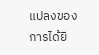แปลงของการได้ยิ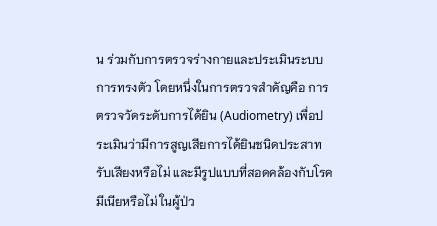น ร่วมกับการตรวจร่างกายและประเมินระบบการทรงตัว โดยหนึ่งในการตรวจสำคัญคือ การตรวจวัดระดับการได้ยิน (Audiometry) เพื่อประเมินว่ามีการสูญเสียการได้ยินชนิดประสาทรับเสียงหรือไม่ และมีรูปแบบที่สอดคล้องกับโรคมีเนียหรือไม่ ในผู้ป่ว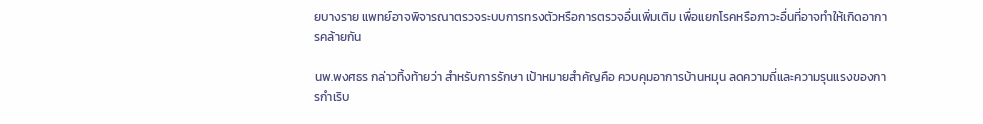ยบางราย แพทย์อาจพิจารณาตรวจระบบการทรงตัวหรือการตรวจอื่นเพิ่มเติม เพื่อแยกโรคหรือภาวะอื่นที่อาจทำให้เกิดอาการคล้ายกัน

นพ.พงศธร กล่าวทิ้งท้ายว่า สำหรับการรักษา เป้าหมายสำคัญคือ ควบคุมอาการบ้านหมุน ลดความถี่และความรุนแรงของการกำเริบ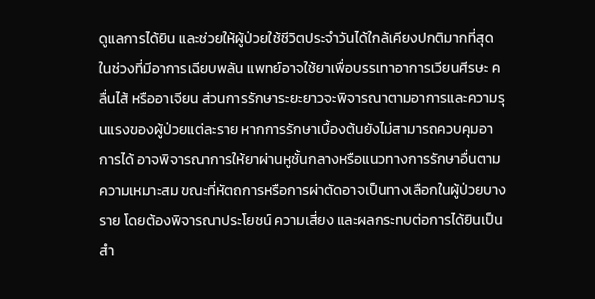ดูแลการได้ยิน และช่วยให้ผู้ป่วยใช้ชีวิตประจำวันได้ใกล้เคียงปกติมากที่สุด ในช่วงที่มีอาการเฉียบพลัน แพทย์อาจใช้ยาเพื่อบรรเทาอาการเวียนศีรษะ คลื่นไส้ หรืออาเจียน ส่วนการรักษาระยะยาวจะพิจารณาตามอาการและความรุนแรงของผู้ป่วยแต่ละราย หากการรักษาเบื้องต้นยังไม่สามารถควบคุมอาการได้ อาจพิจารณาการให้ยาผ่านหูชั้นกลางหรือแนวทางการรักษาอื่นตามความเหมาะสม ขณะที่หัตถการหรือการผ่าตัดอาจเป็นทางเลือกในผู้ป่วยบางราย โดยต้องพิจารณาประโยชน์ ความเสี่ยง และผลกระทบต่อการได้ยินเป็นสำ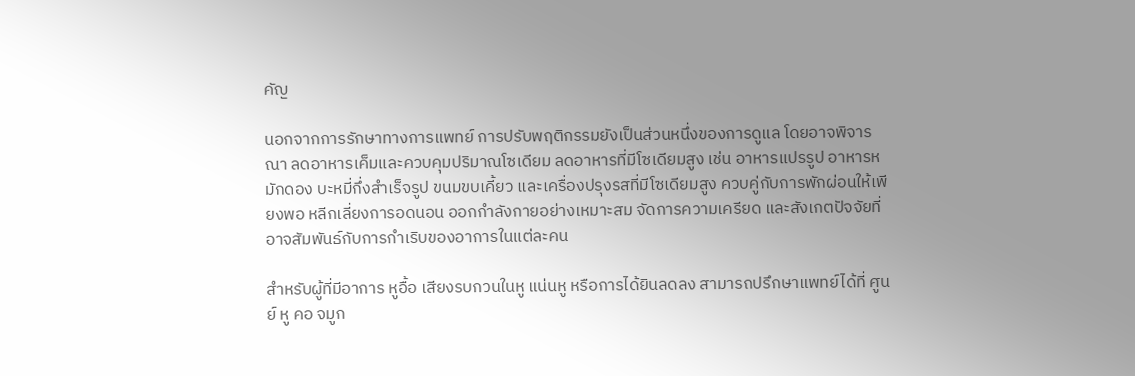คัญ

นอกจากการรักษาทางการแพทย์ การปรับพฤติกรรมยังเป็นส่วนหนึ่งของการดูแล โดยอาจพิจารณา ลดอาหารเค็มและควบคุมปริมาณโซเดียม ลดอาหารที่มีโซเดียมสูง เช่น อาหารแปรรูป อาหารหมักดอง บะหมี่กึ่งสำเร็จรูป ขนมขบเคี้ยว และเครื่องปรุงรสที่มีโซเดียมสูง ควบคู่กับการพักผ่อนให้เพียงพอ หลีกเลี่ยงการอดนอน ออกกำลังกายอย่างเหมาะสม จัดการความเครียด และสังเกตปัจจัยที่อาจสัมพันธ์กับการกำเริบของอาการในแต่ละคน

สำหรับผู้ที่มีอาการ หูอื้อ เสียงรบกวนในหู แน่นหู หรือการได้ยินลดลง สามารถปรึกษาแพทย์ได้ที่ ศูนย์ หู คอ จมูก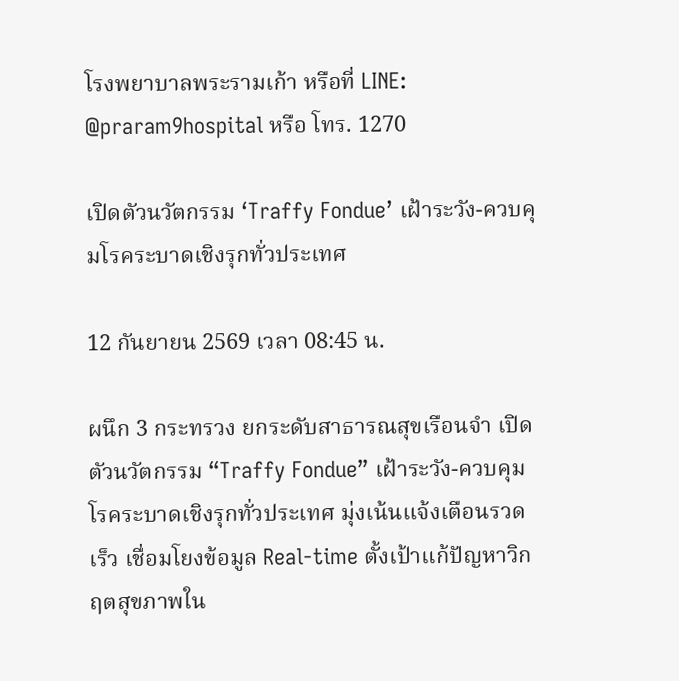โรงพยาบาลพระรามเก้า หรือที่ LINE: @praram9hospital หรือ โทร. 1270

เปิดตัวนวัตกรรม ‘Traffy Fondue’ เฝ้าระวัง-ควบคุมโรคระบาดเชิงรุกทั่วประเทศ

12 กันยายน 2569 เวลา 08:45 น.

ผนึก 3 กระทรวง ยกระดับสาธารณสุขเรือนจำ เปิดตัวนวัตกรรม “Traffy Fondue” เฝ้าระวัง-ควบคุมโรคระบาดเชิงรุกทั่วประเทศ มุ่งเน้นแจ้งเตือนรวดเร็ว เชื่อมโยงข้อมูล Real-time ตั้งเป้าแก้ปัญหาวิกฤตสุขภาพใน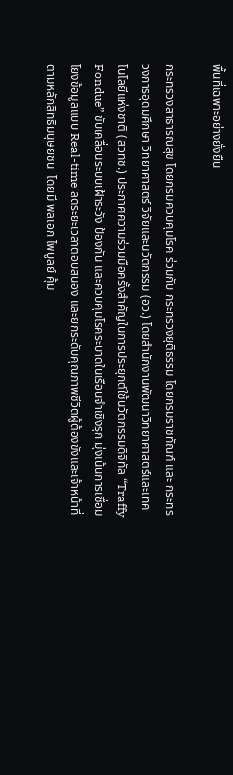พื้นที่เฉพาะอย่างยั่งยืน

กระทรวงสาธารณสุข โดยกรมควบคุมโรค ร่วมกับ กระทรวงยุติธรรม โดยกรมราชทัณฑ์ และ กระทรวงการอุดมศึกษา วิทยาศาสตร์ วิจัยและนวัตกรรม (อว.) โดยสำนักงานพัฒนาวิทยาศาสตร์และเทคโนโลยีแห่งชาติ (สวทช.) ประกาศความร่วมมือครั้งสำคัญในการประยุกต์ใช้นวัตกรรมดิจิทัล “Traffy Fondue” ขับเคลื่อนระบบเฝ้าระวัง ป้องกัน และควบคุมโรคระบาดในเรือนจำเชิงรุก มุ่งเน้นการเชื่อมโยงข้อมูลแบบ Real-time ลดระยะเวลาตอบสนอง และยกระดับคุณภาพชีวิตผู้ต้องขังและเจ้าหน้าที่ตามหลักสิทธิมนุษยชน  โดยมี พลเอก ไพบูลย์ คุ้ม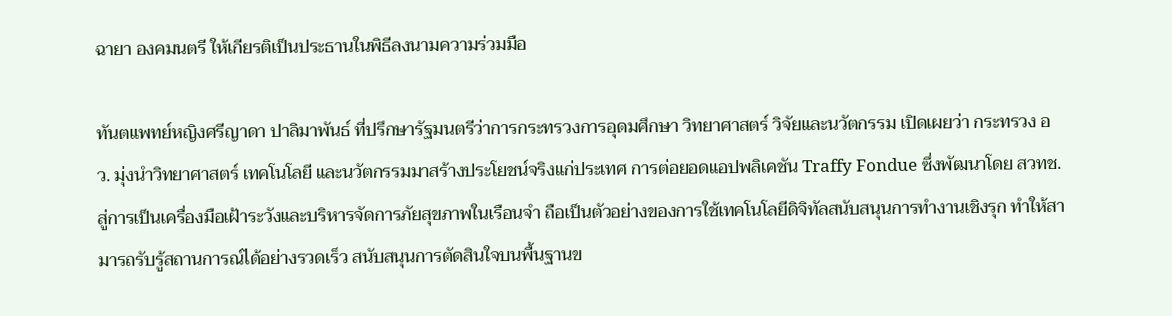ฉายา องคมนตรี ให้เกียรติเป็นประธานในพิธีลงนามความร่วมมือ

ทันตแพทย์หญิงศรีญาดา ปาลิมาพันธ์ ที่ปรึกษารัฐมนตรีว่าการกระทรวงการอุดมศึกษา วิทยาศาสตร์ วิจัยและนวัตกรรม เปิดเผยว่า กระทรวง อว. มุ่งนำวิทยาศาสตร์ เทคโนโลยี และนวัตกรรมมาสร้างประโยชน์จริงแก่ประเทศ การต่อยอดแอปพลิเคชัน Traffy Fondue ซึ่งพัฒนาโดย สวทช. สู่การเป็นเครื่องมือเฝ้าระวังและบริหารจัดการภัยสุขภาพในเรือนจำ ถือเป็นตัวอย่างของการใช้เทคโนโลยีดิจิทัลสนับสนุนการทำงานเชิงรุก ทำให้สามารถรับรู้สถานการณ์ได้อย่างรวดเร็ว สนับสนุนการตัดสินใจบนพื้นฐานข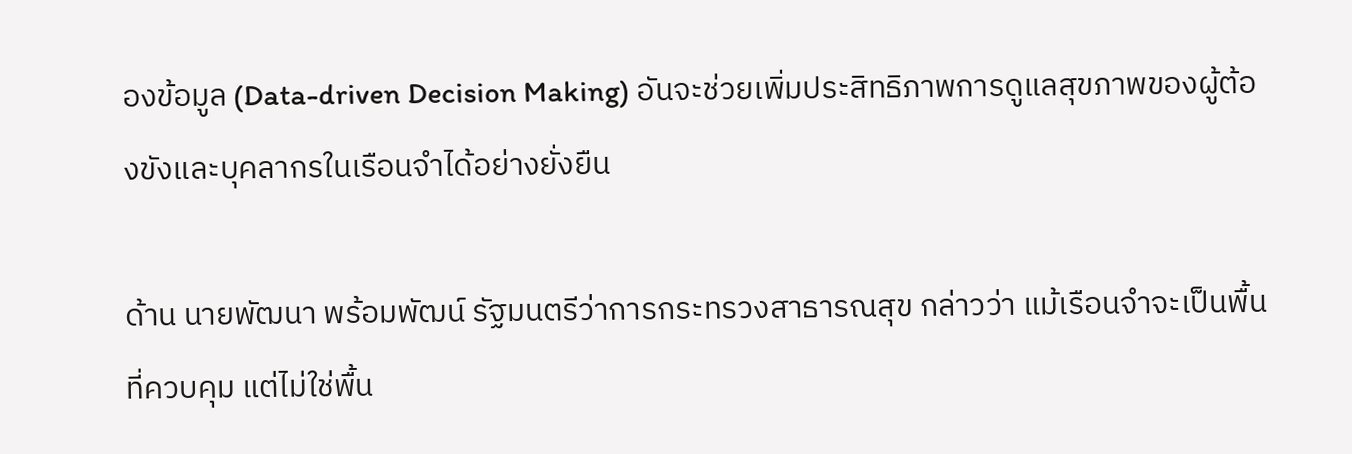องข้อมูล (Data-driven Decision Making) อันจะช่วยเพิ่มประสิทธิภาพการดูแลสุขภาพของผู้ต้องขังและบุคลากรในเรือนจำได้อย่างยั่งยืน

ด้าน นายพัฒนา พร้อมพัฒน์ รัฐมนตรีว่าการกระทรวงสาธารณสุข กล่าวว่า แม้เรือนจำจะเป็นพื้นที่ควบคุม แต่ไม่ใช่พื้น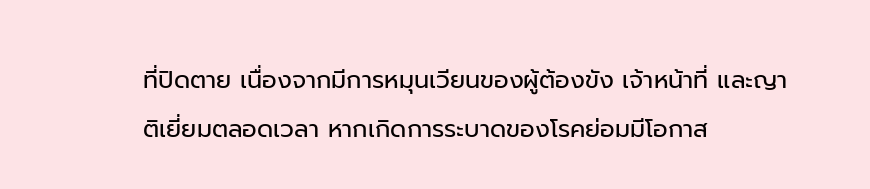ที่ปิดตาย เนื่องจากมีการหมุนเวียนของผู้ต้องขัง เจ้าหน้าที่ และญาติเยี่ยมตลอดเวลา หากเกิดการระบาดของโรคย่อมมีโอกาส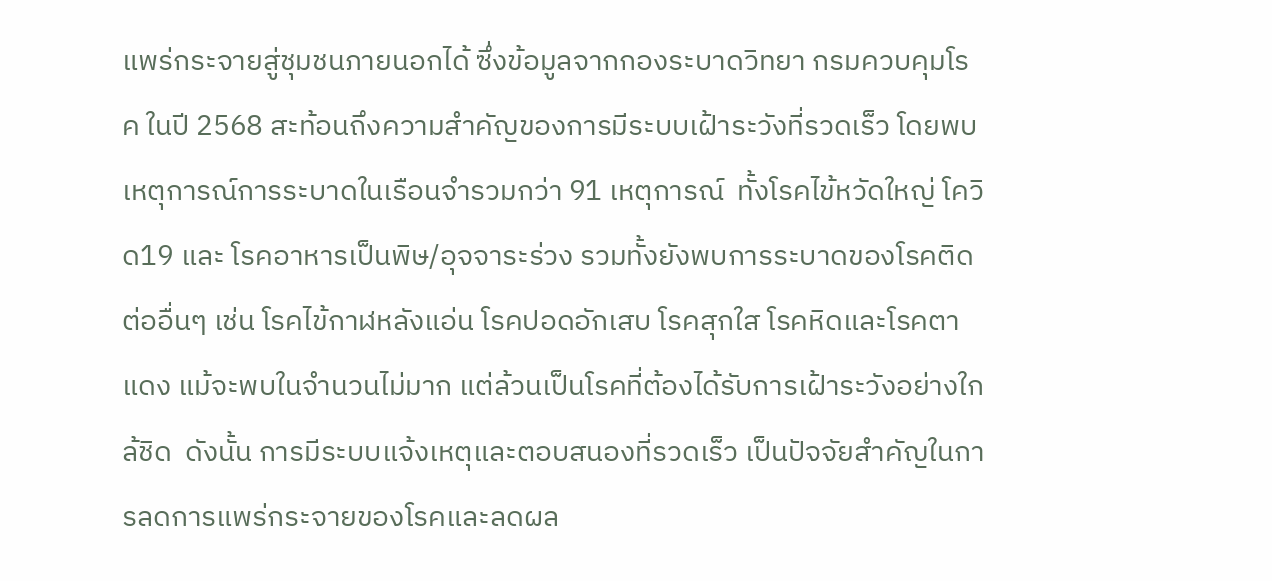แพร่กระจายสู่ชุมชนภายนอกได้ ซึ่งข้อมูลจากกองระบาดวิทยา กรมควบคุมโรค ในปี 2568 สะท้อนถึงความสำคัญของการมีระบบเฝ้าระวังที่รวดเร็ว โดยพบเหตุการณ์การระบาดในเรือนจำรวมกว่า 91 เหตุการณ์  ทั้งโรคไข้หวัดใหญ่ โควิด19 และ โรคอาหารเป็นพิษ/อุจจาระร่วง รวมทั้งยังพบการระบาดของโรคติดต่ออื่นๆ เช่น โรคไข้กาฬหลังแอ่น โรคปอดอักเสบ โรคสุกใส โรคหิดและโรคตาแดง แม้จะพบในจำนวนไม่มาก แต่ล้วนเป็นโรคที่ต้องได้รับการเฝ้าระวังอย่างใกล้ชิด  ดังนั้น การมีระบบแจ้งเหตุและตอบสนองที่รวดเร็ว เป็นปัจจัยสำคัญในการลดการแพร่กระจายของโรคและลดผล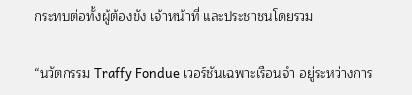กระทบต่อทั้งผู้ต้องขัง เจ้าหน้าที่ และประชาชนโดยรวม

“นวัตกรรม Traffy Fondue เวอร์ชันเฉพาะเรือนจำ อยู่ระหว่างการ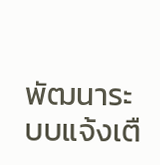พัฒนาระบบแจ้งเตื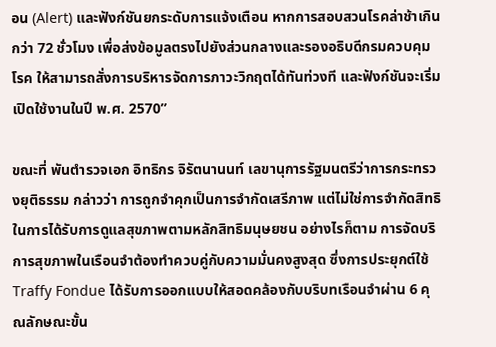อน (Alert) และฟังก์ชันยกระดับการแจ้งเตือน หากการสอบสวนโรคล่าช้าเกินกว่า 72 ชั่วโมง เพื่อส่งข้อมูลตรงไปยังส่วนกลางและรองอธิบดีกรมควบคุมโรค ให้สามารถสั่งการบริหารจัดการภาวะวิกฤตได้ทันท่วงที และฟังก์ชันจะเริ่มเปิดใช้งานในปี พ.ศ. 2570”

ขณะที่ พันตำรวจเอก อิทธิกร จิรัตนานนท์ เลขานุการรัฐมนตรีว่าการกระทรวงยุติธรรม กล่าวว่า การถูกจำคุกเป็นการจำกัดเสรีภาพ แต่ไม่ใช่การจำกัดสิทธิในการได้รับการดูแลสุขภาพตามหลักสิทธิมนุษยชน อย่างไรก็ตาม การจัดบริการสุขภาพในเรือนจำต้องทำควบคู่กับความมั่นคงสูงสุด ซึ่งการประยุกต์ใช้ Traffy Fondue ได้รับการออกแบบให้สอดคล้องกับบริบทเรือนจำผ่าน 6 คุณลักษณะขั้น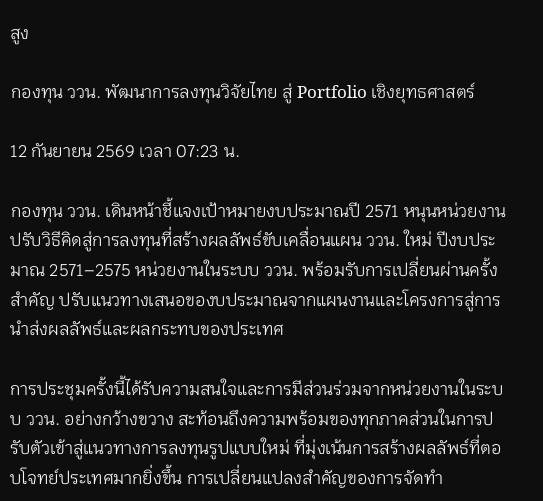สูง

กองทุน ววน. พัฒนาการลงทุนวิจัยไทย สู่ Portfolio เชิงยุทธศาสตร์

12 กันยายน 2569 เวลา 07:23 น.

กองทุน ววน. เดินหน้าชี้แจงเป้าหมายงบประมาณปี 2571 หนุนหน่วยงานปรับวิธีคิดสู่การลงทุนที่สร้างผลลัพธ์ขับเคลื่อนแผน ววน. ใหม่ ปีงบประมาณ 2571–2575 หน่วยงานในระบบ ววน. พร้อมรับการเปลี่ยนผ่านครั้งสำคัญ ปรับแนวทางเสนอของบประมาณจากแผนงานและโครงการสู่การนำส่งผลลัพธ์และผลกระทบของประเทศ

การประชุมครั้งนี้ได้รับความสนใจและการมีส่วนร่วมจากหน่วยงานในระบบ ววน. อย่างกว้างขวาง สะท้อนถึงความพร้อมของทุกภาคส่วนในการปรับตัวเข้าสู่แนวทางการลงทุนรูปแบบใหม่ ที่มุ่งเน้นการสร้างผลลัพธ์ที่ตอบโจทย์ประเทศมากยิ่งขึ้น การเปลี่ยนแปลงสำคัญของการจัดทำ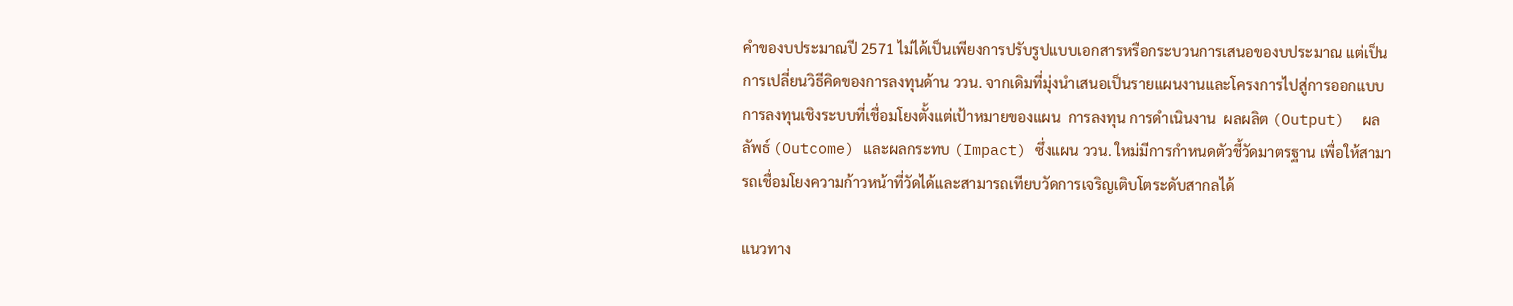คำของบประมาณปี 2571 ไม่ได้เป็นเพียงการปรับรูปแบบเอกสารหรือกระบวนการเสนอของบประมาณ แต่เป็นการเปลี่ยนวิธีคิดของการลงทุนด้าน ววน. จากเดิมที่มุ่งนำเสนอเป็นรายแผนงานและโครงการไปสู่การออกแบบการลงทุนเชิงระบบที่เชื่อมโยงตั้งแต่เป้าหมายของแผน  การลงทุน การดำเนินงาน  ผลผลิต (Output)  ผลลัพธ์ (Outcome) และผลกระทบ (Impact) ซึ่งแผน ววน. ใหม่มีการกำหนดตัวชี้วัดมาตรฐาน เพื่อให้สามารถเชื่อมโยงความก้าวหน้าที่วัดได้และสามารถเทียบวัดการเจริญเติบโตระดับสากลได้

แนวทาง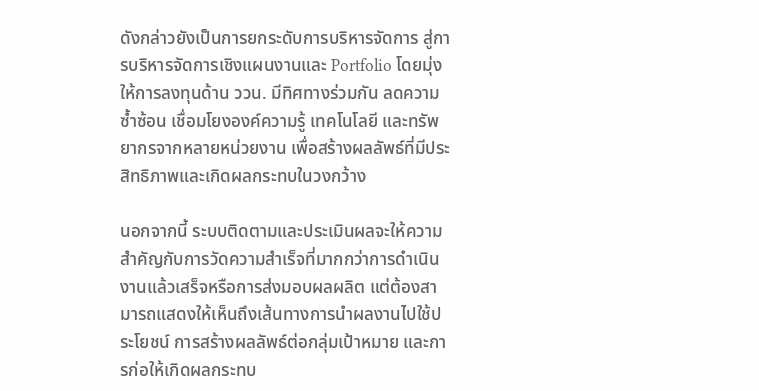ดังกล่าวยังเป็นการยกระดับการบริหารจัดการ สู่การบริหารจัดการเชิงแผนงานและ Portfolio โดยมุ่งให้การลงทุนด้าน ววน. มีทิศทางร่วมกัน ลดความซ้ำซ้อน เชื่อมโยงองค์ความรู้ เทคโนโลยี และทรัพยากรจากหลายหน่วยงาน เพื่อสร้างผลลัพธ์ที่มีประสิทธิภาพและเกิดผลกระทบในวงกว้าง

นอกจากนี้ ระบบติดตามและประเมินผลจะให้ความสำคัญกับการวัดความสำเร็จที่มากกว่าการดำเนินงานแล้วเสร็จหรือการส่งมอบผลผลิต แต่ต้องสามารถแสดงให้เห็นถึงเส้นทางการนำผลงานไปใช้ประโยชน์ การสร้างผลลัพธ์ต่อกลุ่มเป้าหมาย และการก่อให้เกิดผลกระทบ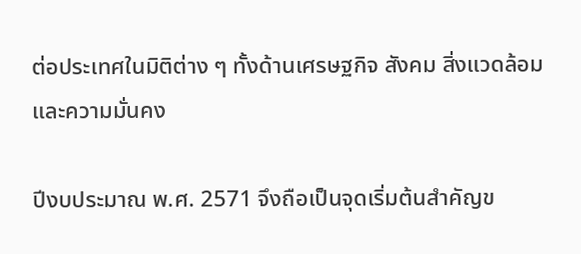ต่อประเทศในมิติต่าง ๆ ทั้งด้านเศรษฐกิจ สังคม สิ่งแวดล้อม และความมั่นคง

ปีงบประมาณ พ.ศ. 2571 จึงถือเป็นจุดเริ่มต้นสำคัญข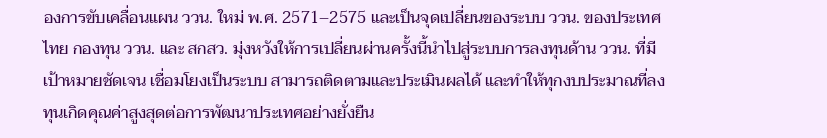องการขับเคลื่อนแผน ววน. ใหม่ พ.ศ. 2571–2575 และเป็นจุดเปลี่ยนของระบบ ววน. ของประเทศไทย กองทุน ววน. และ สกสว. มุ่งหวังให้การเปลี่ยนผ่านครั้งนี้นำไปสู่ระบบการลงทุนด้าน ววน. ที่มีเป้าหมายชัดเจน เชื่อมโยงเป็นระบบ สามารถติดตามและประเมินผลได้ และทำให้ทุกงบประมาณที่ลงทุนเกิดคุณค่าสูงสุดต่อการพัฒนาประเทศอย่างยั่งยืน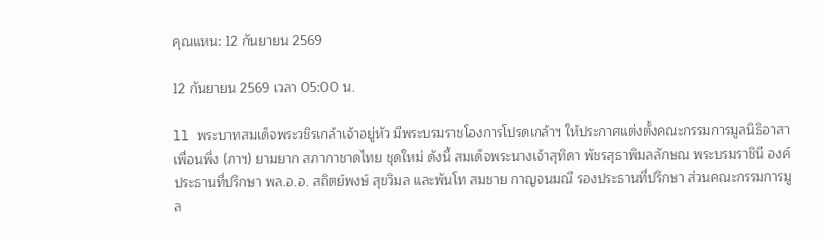คุณแหน: 12 กันยายน 2569

12 กันยายน 2569 เวลา 05:00 น.

ll พระบาทสมเด็จพระวชิรเกล้าเจ้าอยู่หัว มีพระบรมราชโองการโปรดเกล้าฯ ให้ประกาศแต่งตั้งคณะกรรมการมูลนิธิอาสาเพื่อนพึ่ง (ภาฯ) ยามยาก สภากาชาดไทย ชุดใหม่ ดังนี้ สมเด็จพระนางเจ้าสุทิดา พัชรสุธาพิมลลักษณ พระบรมราชินี องค์ประธานที่ปรึกษา พล.อ.อ. สถิตย์พงษ์ สุขวิมล และพันโท สมชาย กาญจนมณี รองประธานที่ปรึกษา ส่วนคณะกรรมการมูล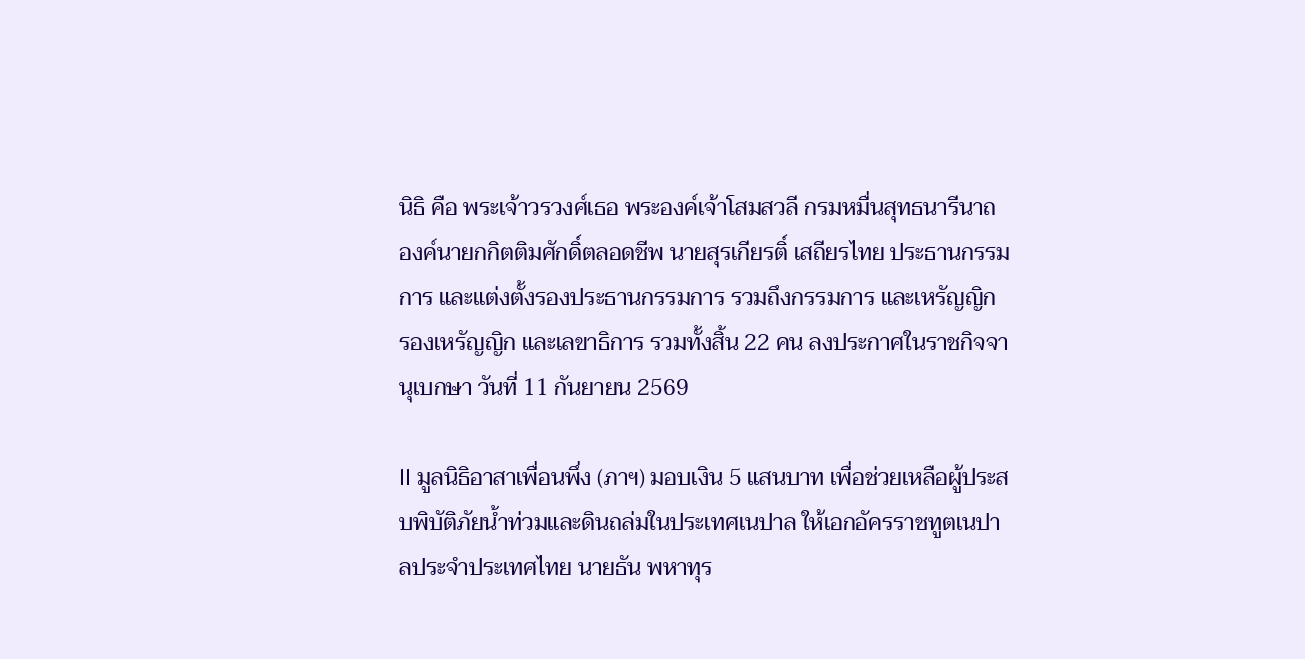นิธิ คือ พระเจ้าวรวงศ์เธอ พระองค์เจ้าโสมสวลี กรมหมื่นสุทธนารีนาถ องค์นายกกิตติมศักดิ์ตลอดชีพ นายสุรเกียรติ์ เสถียรไทย ประธานกรรมการ และแต่งตั้งรองประธานกรรมการ รวมถึงกรรมการ และเหรัญญิก รองเหรัญญิก และเลขาธิการ รวมทั้งสิ้น 22 คน ลงประกาศในราชกิจจานุเบกษา วันที่ 11 กันยายน 2569

ll มูลนิธิอาสาเพื่อนพึ่ง (ภาฯ) มอบเงิน 5 แสนบาท เพื่อช่วยเหลือผู้ประสบพิบัติภัยน้ำท่วมและดินถล่มในประเทศเนปาล ให้เอกอัครราชทูตเนปาลประจำประเทศไทย นายธัน พหาทุร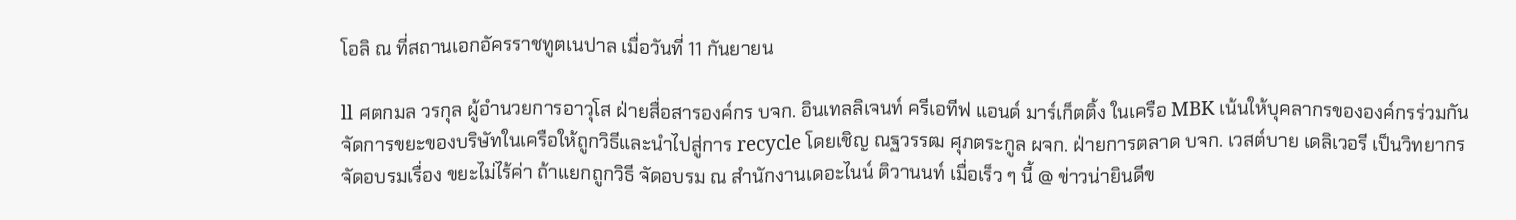โอลิ ณ ที่สถานเอกอัครราชทูตเนปาล เมื่อวันที่ 11 กันยายน

ll ศตกมล วรกุล ผู้อำนวยการอาวุโส ฝ่ายสื่อสารองค์กร บจก. อินเทลลิเจนท์ ครีเอทีฟ แอนด์ มาร์เก็ตติ้ง ในเครือ MBK เน้นให้บุคลากรขององค์กรร่วมกันจัดการขยะของบริษัทในเครือให้ถูกวิธีและนำไปสู่การ recycle โดยเชิญ ณฐวรรฒ ศุภตระกูล ผจก. ฝ่ายการตลาด บจก. เวสต์บาย เดลิเวอรี เป็นวิทยากรจัดอบรมเรื่อง ขยะไม่ไร้ค่า ถ้าแยกถูกวิธี จัดอบรม ณ สำนักงานเดอะไนน์ ติวานนท์ เมื่อเร็ว ๆ นี้ @ ข่าวน่ายินดีข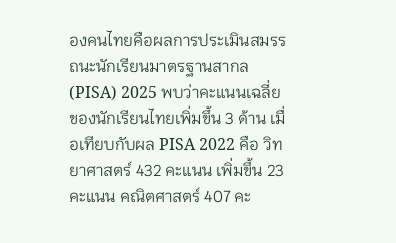องคนไทยคือผลการประเมินสมรรถนะนักเรียนมาตรฐานสากล (PISA) 2025 พบว่าคะแนนเฉลี่ยของนักเรียนไทยเพิ่มขึ้น 3 ด้าน เมื่อเทียบกับผล PISA 2022 คือ วิทยาศาสตร์ 432 คะแนน เพิ่มขึ้น 23 คะแนน คณิตศาสตร์ 407 คะ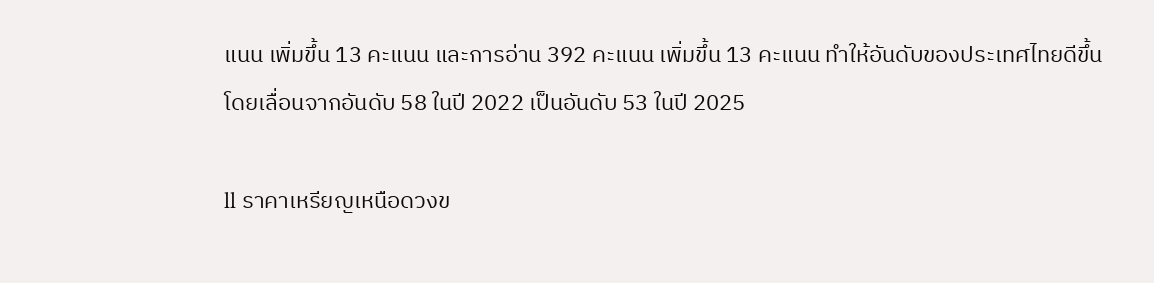แนน เพิ่มขึ้น 13 คะแนน และการอ่าน 392 คะแนน เพิ่มขึ้น 13 คะแนน ทำให้อันดับของประเทศไทยดีขึ้น โดยเลื่อนจากอันดับ 58 ในปี 2022 เป็นอันดับ 53 ในปี 2025

ll ราคาเหรียญเหนือดวงข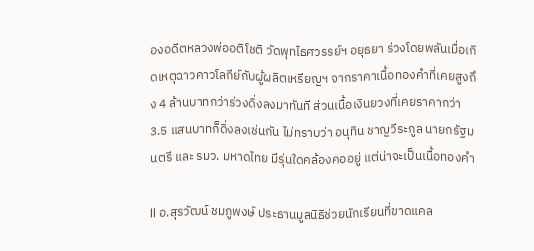องอดีตหลวงพ่ออติโชติ วัดพุทไธศวรรย์ฯ อยุธยา ร่วงโดยพลันเมื่อเกิดเหตุฉาวคาวโลกีย์กับผู้ผลิตเหรียญฯ จากราคาเนื้อทองคำที่เคยสูงถึง 4 ล้านบาทกว่าร่วงดิ่งลงมาทันที ส่วนเนื้อเงินยวงที่เคยราคากว่า 3.5 แสนบาทก็ดิ่งลงเช่นกัน ไม่ทราบว่า อนุทิน ชาญวีระกูล นายกรัฐมนตรี และ รมว. มหาดไทย มีรุ่นใดคล้องคออยู่ แต่น่าจะเป็นเนื้อทองคำ

ll อ.สุรวัฒน์ ชมภูพงษ์ ประธานมูลนิธิช่วยนักเรียนที่ขาดแคล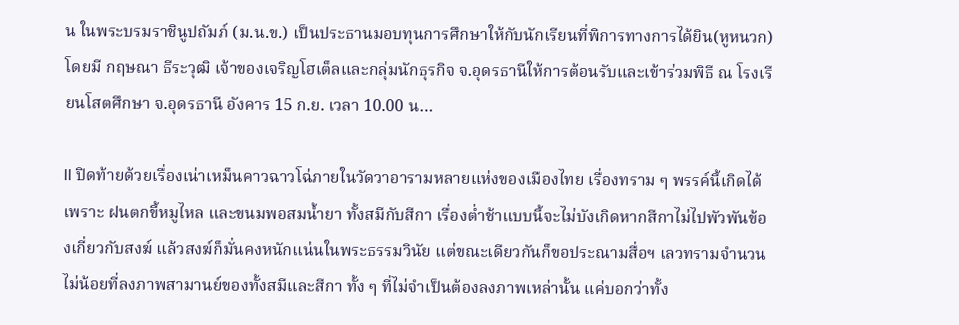น ในพระบรมราชินูปถัมภ์ (ม.น.ข.) เป็นประธานมอบทุนการศึกษาให้กับนักเรียนที่พิการทางการได้ยิน(หูหนวก) โดยมี กฤษณา ธีระวุฒิ เจ้าของเจริญโฮเต็ลและกลุ่มนักธุรกิจ จ.อุดรธานีให้การต้อนรับและเข้าร่วมพิธี ณ โรงเรียนโสตศึกษา จ.อุดรธานี อังคาร 15 ก.ย. เวลา 10.00 น…

ll ปิดท้ายด้วยเรื่องเน่าเหม็นคาวฉาวโฉ่ภายในวัดวาอารามหลายแห่งของเมืองไทย เรื่องทราม ๆ พรรค์นี้เกิดได้เพราะ ฝนตกขี้หมูไหล และขนมพอสมน้ำยา ทั้งสมีกับสีกา เรื่องต่ำช้าแบบนี้จะไม่บังเกิดหากสีกาไม่ไปพัวพันข้องเกี่ยวกับสงฆ์ แล้วสงฆ์ก็มั่นคงหนักแน่นในพระธรรมวินัย แต่ขณะเดียวกันก็ขอประณามสื่อฯ เลวทรามจำนวนไม่น้อยที่ลงภาพสามานย์ของทั้งสมีและสีกา ทั้ง ๆ ที่ไม่จำเป็นต้องลงภาพเหล่านั้น แค่บอกว่าทั้ง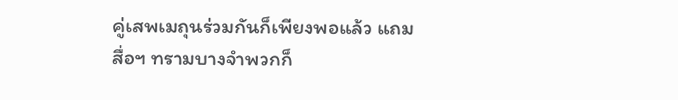คู่เสพเมถุนร่วมกันก็เพียงพอแล้ว แถมสื่อฯ ทรามบางจำพวกก็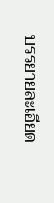บรรยายละเอียด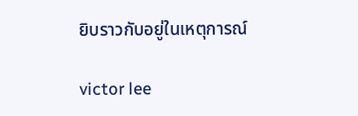ยิบราวกับอยู่ในเหตุการณ์

victor lee